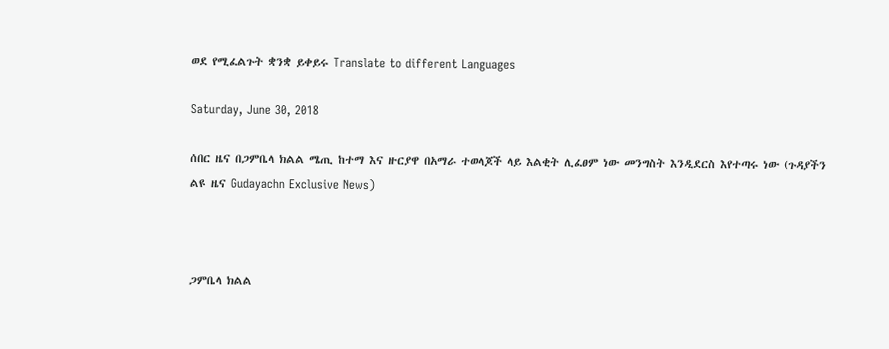ወደ የሚፈልጉት ቋንቋ ይቀይሩ Translate to different Languages

Saturday, June 30, 2018

ሰበር ዜና በጋምቤላ ክልል ሜጢ ከተማ እና ዙርያዋ በአማራ ተወላጆች ላይ እልቂት ሊፈፀም ነው መንግስት እንዲደርስ እየተጣሩ ነው (ጉዳያችን ልዩ ዜና Gudayachn Exclusive News)



ጋምቤላ ክልል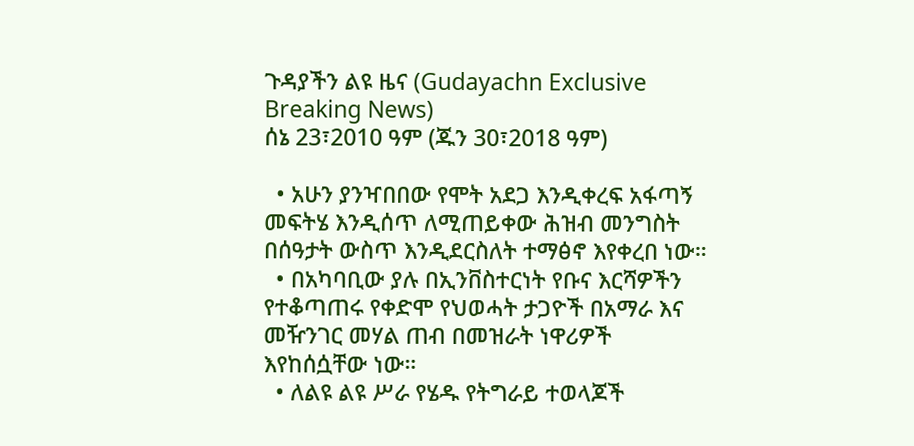ጉዳያችን ልዩ ዜና (Gudayachn Exclusive Breaking News)
ሰኔ 23፣2010 ዓም (ጁን 30፣2018 ዓም)

  • አሁን ያንዣበበው የሞት አደጋ እንዲቀረፍ አፋጣኝ መፍትሄ እንዲሰጥ ለሚጠይቀው ሕዝብ መንግስት በሰዓታት ውስጥ እንዲደርስለት ተማፅኖ እየቀረበ ነው።
  • በአካባቢው ያሉ በኢንቨስተርነት የቡና እርሻዎችን የተቆጣጠሩ የቀድሞ የህወሓት ታጋዮች በአማራ እና መዥንገር መሃል ጠብ በመዝራት ነዋሪዎች እየከሰሷቸው ነው።
  • ለልዩ ልዩ ሥራ የሄዱ የትግራይ ተወላጆች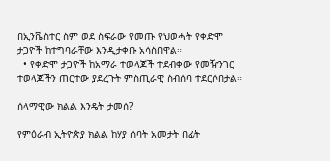በኢንቬስተር ስም ወደ ስፍራው የመጡ የህወሓት የቀድሞ ታጋዮች ከተግባራቸው እንዲታቀቡ አሳስበዋል።
  • የቀድሞ ታጋዮች ከአማራ ተወላጆች ተደብቀው የመዥንገር ተወላጆችን ጠርተው ያደረጉት ምስጢራዊ ስብሰባ ተደርሶበታል።

ሰላማዊው ክልል እንዴት ታመሰ?

የምዕራብ ኢትዮጵያ ክልል ከሃያ ሰባት አመታት በፊት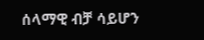ሰላማዊ ብቻ ሳይሆን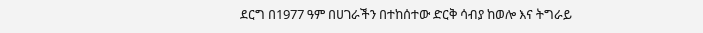ደርግ በ1977 ዓም በሀገራችን በተከሰተው ድርቅ ሳብያ ከወሎ እና ትግራይ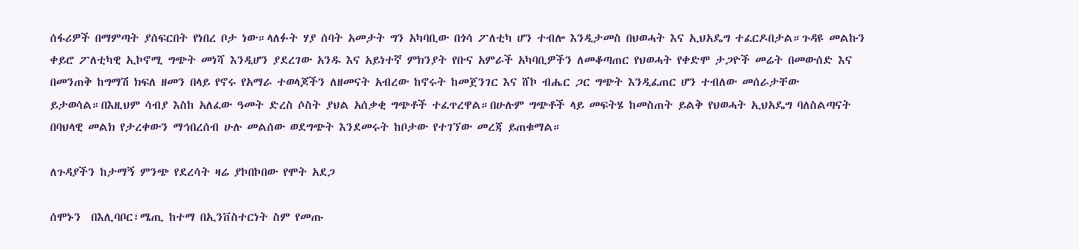ሰፋሪዎች በማምጣት ያሰፍርበት የነበረ ቦታ ነው።ላለፉት ሃያ ሰባት አመታት ግን አካባቢው በጎሳ ፖለቲካ ሆን ተብሎ እንዲታመስ በህወሓት እና ኢህአዴግ ተፈርዶበታል።ጉዳዩ መልኩን ቀይሮ ፖለቲካዊ ኢኮኖሚ ግጭት መነሻ እንዲሆን ያደረገው አንዱ እና አይነተኛ ምክንያት የቡና አምራች አካባቢዎችን ለመቆጣጠር የህወሓት የቀድሞ ታጋዮች መሬት በመውሰድ እና በመንጠቅ ከግማሽ ክፍለ ዘመን በላይ የኖሩ የአማራ ተወላጆችን ለዘመናት አብረው ከኖሩት ከመጀንገር እና ሸኮ ብሔር ጋር ግጭት እንዲፈጠር ሆን ተብለው መሰራታቸው ይታወሳል።በእዚህም ሳብያ እስከ አለፈው ዓመት ድረስ ሶስት ያህል አሰቃቂ ግጭቶች ተፈጥረዋል።በሁሉም ግጭቶች ላይ መፍትሄ ከመስጠት ይልቅ የህወሓት ኢህአዴግ ባለስልጣናት በባህላዊ መልክ የታረቀውን ማኅበረሰብ ሁሉ መልሰው ወደግጭት እንደመሩት ከቦታው የተገኘው መረጃ ይጠቁማል።

ለጉዳያችን ከታማኝ ምንጭ የደረሳት ዛሬ ያኮበኮበው የሞት አደጋ

ሰሞኑን  በእሊባቦር፣ሜጢ ከተማ በኢንቨስተርነት ስም የመጡ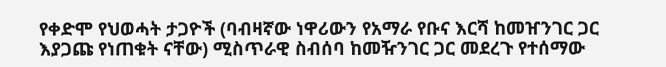የቀድሞ የህወሓት ታጋዮች (ባብዛኛው ነዋሪውን የአማራ የቡና እርሻ ከመዠንገር ጋር እያጋጩ የነጠቁት ናቸው) ሚስጥራዊ ስብሰባ ከመዥንገር ጋር መደረጉ የተሰማው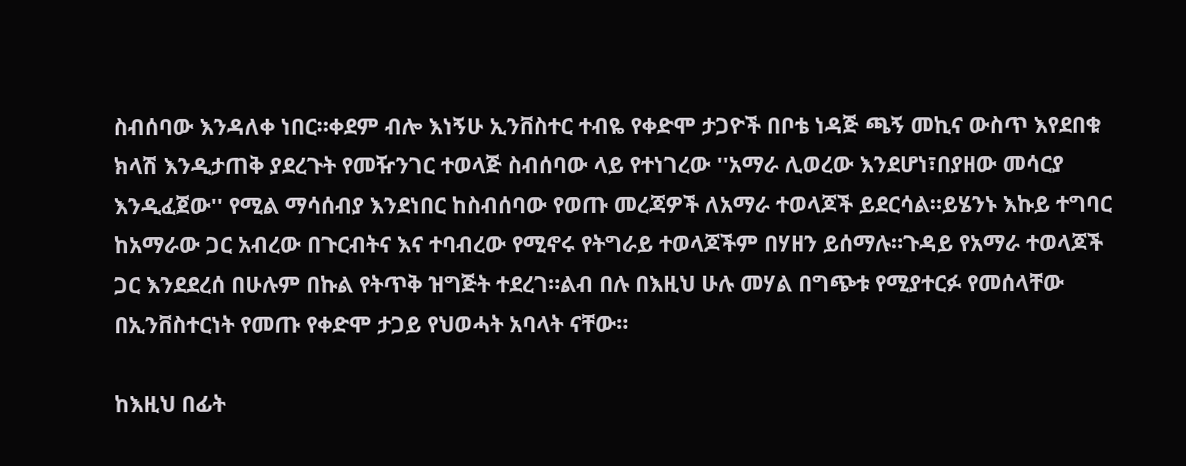ስብሰባው እንዳለቀ ነበር።ቀደም ብሎ እነኝሁ ኢንቨስተር ተብዬ የቀድሞ ታጋዮች በቦቴ ነዳጅ ጫኝ መኪና ውስጥ እየደበቁ  ክላሽ እንዲታጠቅ ያደረጉት የመዥንገር ተወላጅ ስብሰባው ላይ የተነገረው ''አማራ ሊወረው እንደሆነ፣በያዘው መሳርያ እንዲፈጀው'' የሚል ማሳሰብያ እንደነበር ከስብሰባው የወጡ መረጃዎች ለአማራ ተወላጆች ይደርሳል።ይሄንኑ እኩይ ተግባር ከአማራው ጋር አብረው በጉርብትና እና ተባብረው የሚኖሩ የትግራይ ተወላጆችም በሃዘን ይሰማሉ።ጉዳይ የአማራ ተወላጆች ጋር እንደደረሰ በሁሉም በኩል የትጥቅ ዝግጅት ተደረገ።ልብ በሉ በእዚህ ሁሉ መሃል በግጭቱ የሚያተርፉ የመሰላቸው በኢንቨስተርነት የመጡ የቀድሞ ታጋይ የህወሓት አባላት ናቸው።

ከእዚህ በፊት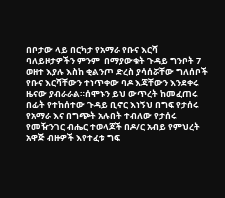በቦታው ላይ በርካታ የአማራ የቡና እርሻ ባለይዞታዎችን ምንም  በማያውቁት ጉዳይ ግንቦት 7 ወዘተ እያሉ እስከ ቂልንጦ ድረስ ያሳሰሯቸው ግለሰቦች የቡና እርሻቸውን ተነጥቀው ባዶ እጃቸውን እንደቀሩ ዜናው ያብራራል።ሰሞኑን ይህ ውጥረት ከመፈጠሩ በፊት የተከሰተው ጉዳይ ቢኖር እነኝህ በግፍ የታሰሩ የአማራ እና በግጭት አሉበት ተብለው የታሰሩ የመዥንገር ብሔር ተወላጆች በዶ/ር አብይ የምህረት አዋጅ ብዙዎች እየተፈቱ ግፍ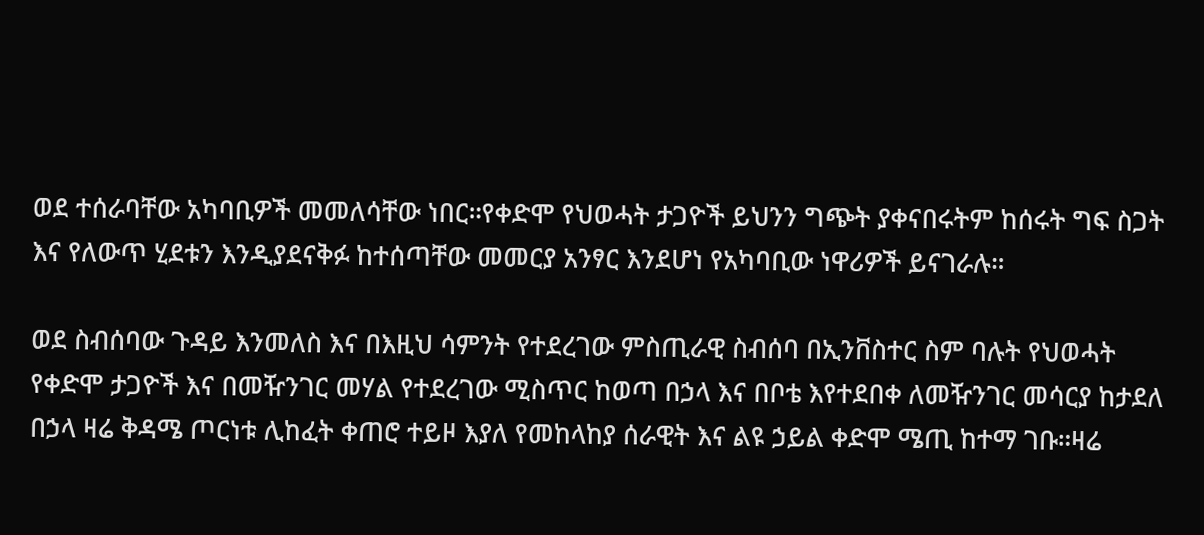ወደ ተሰራባቸው አካባቢዎች መመለሳቸው ነበር።የቀድሞ የህወሓት ታጋዮች ይህንን ግጭት ያቀናበሩትም ከሰሩት ግፍ ስጋት እና የለውጥ ሂደቱን እንዲያደናቅፉ ከተሰጣቸው መመርያ አንፃር እንደሆነ የአካባቢው ነዋሪዎች ይናገራሉ።

ወደ ስብሰባው ጉዳይ እንመለስ እና በእዚህ ሳምንት የተደረገው ምስጢራዊ ስብሰባ በኢንቨስተር ስም ባሉት የህወሓት የቀድሞ ታጋዮች እና በመዥንገር መሃል የተደረገው ሚስጥር ከወጣ በኃላ እና በቦቴ እየተደበቀ ለመዥንገር መሳርያ ከታደለ በኃላ ዛሬ ቅዳሜ ጦርነቱ ሊከፈት ቀጠሮ ተይዞ እያለ የመከላከያ ሰራዊት እና ልዩ ኃይል ቀድሞ ሜጢ ከተማ ገቡ።ዛሬ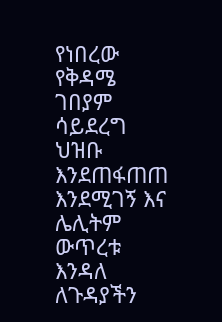የነበረው የቅዳሜ ገበያም ሳይደረግ ህዝቡ እንደጠፋጠጠ እንደሚገኝ እና ሌሊትም ውጥረቱ እንዳለ ለጉዳያችን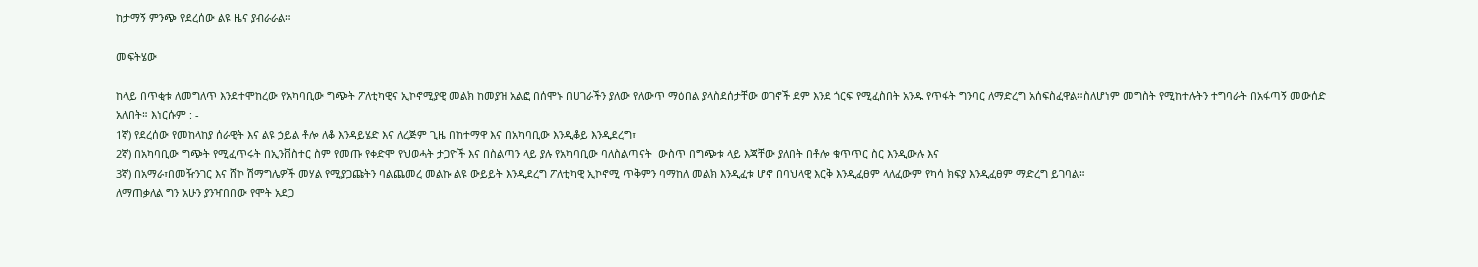ከታማኝ ምንጭ የደረሰው ልዩ ዜና ያብራራል።

መፍትሄው

ከላይ በጥቂቱ ለመግለጥ እንደተሞከረው የአካባቢው ግጭት ፖለቲካዊና ኢኮኖሚያዊ መልክ ከመያዝ አልፎ በሰሞኑ በሀገራችን ያለው የለውጥ ማዕበል ያላስደሰታቸው ወገኖች ደም እንደ ጎርፍ የሚፈስበት አንዱ የጥፋት ግንባር ለማድረግ አሰፍስፈዋል።ስለሆነም መግስት የሚከተሉትን ተግባራት በአፋጣኝ መውሰድ አለበት። እነርሱም : -
1ኛ) የደረሰው የመከላከያ ሰራዊት እና ልዩ ኃይል ቶሎ ለቆ እንዳይሄድ እና ለረጅም ጊዜ በከተማዋ እና በአካባቢው እንዲቆይ እንዲደረግ፣
2ኛ) በአካባቢው ግጭት የሚፈጥሩት በኢንቨስተር ስም የመጡ የቀድሞ የህወሓት ታጋዮች እና በስልጣን ላይ ያሉ የአካባቢው ባለስልጣናት  ውስጥ በግጭቱ ላይ እጃቸው ያለበት በቶሎ ቁጥጥር ስር እንዲውሉ እና
3ኛ) በአማራ፣በመዥንገር እና ሸኮ ሽማግሌዎች መሃል የሚያጋጩትን ባልጨመረ መልኩ ልዩ ውይይት እንዲደረግ ፖለቲካዊ ኢኮኖሚ ጥቅምን ባማከለ መልክ እንዲፈቱ ሆኖ በባህላዊ እርቅ እንዲፈፀም ላለፈውም የካሳ ክፍያ እንዲፈፀም ማድረግ ይገባል።
ለማጠቃለል ግን አሁን ያንዣበበው የሞት አደጋ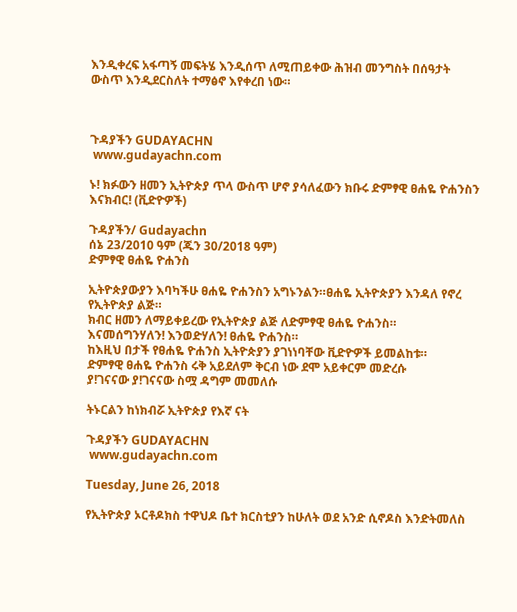እንዲቀረፍ አፋጣኝ መፍትሄ እንዲሰጥ ለሚጠይቀው ሕዝብ መንግስት በሰዓታት ውስጥ እንዲደርስለት ተማፅኖ እየቀረበ ነው።



ጉዳያችን GUDAYACHN
 www.gudayachn.com

ኑ! ክፉውን ዘመን ኢትዮጵያ ጥላ ውስጥ ሆኖ ያሳለፈውን ክቡሩ ድምፃዊ ፀሐዬ ዮሐንስን እናክብር! (ቪድዮዎች)

ጉዳያችን/ Gudayachn
ሰኔ 23/2010 ዓም (ጁን 30/2018 ዓም)
ድምፃዊ ፀሐዬ ዮሐንስ

ኢትዮጵያውያን እባካችሁ ፀሐዬ ዮሐንስን አግኑንልን።ፀሐዬ ኢትዮጵያን እንዳለ የኖረ የኢትዮጵያ ልጅ።
ክብር ዘመን ለማይቀይረው የኢትዮጵያ ልጅ ለድምፃዊ ፀሐዬ ዮሐንስ።
እናመሰግንሃለን! እንወድሃለን! ፀሐዬ ዮሐንስ።
ከእዚህ በታች የፀሐዬ ዮሐንስ ኢትዮጵያን ያገነነባቸው ቪድዮዎች ይመልከቱ።
ድምፃዊ ፀሐዬ ዮሐንስ ሩቅ አይደለም ቅርብ ነው ደሞ አይቀርም መድረሱ
ያ!ገናናው ያ!ገናናው ስሟ ዳግም መመለሱ

ትኑርልን ከነክብሯ ኢትዮጵያ የእኛ ናት

ጉዳያችን GUDAYACHN
 www.gudayachn.com

Tuesday, June 26, 2018

የኢትዮጵያ ኦርቶዶክስ ተዋህዶ ቤተ ክርስቲያን ከሁለት ወደ አንድ ሲኖዶስ እንድትመለስ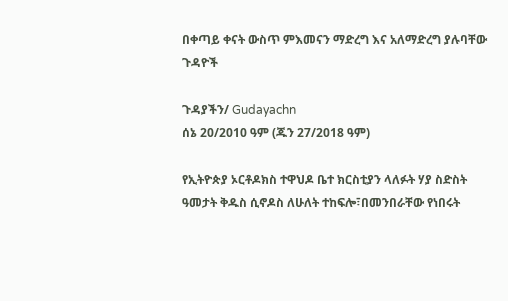በቀጣይ ቀናት ውስጥ ምእመናን ማድረግ እና አለማድረግ ያሉባቸው ጉዳዮች

ጉዳያችን/ Gudayachn
ሰኔ 20/2010 ዓም (ጁን 27/2018 ዓም)

የኢትዮጵያ ኦርቶዶክስ ተዋህዶ ቤተ ክርስቲያን ላለፉት ሃያ ስድስት ዓመታት ቅዱስ ሲኖዶስ ለሁለት ተከፍሎ፣በመንበራቸው የነበሩት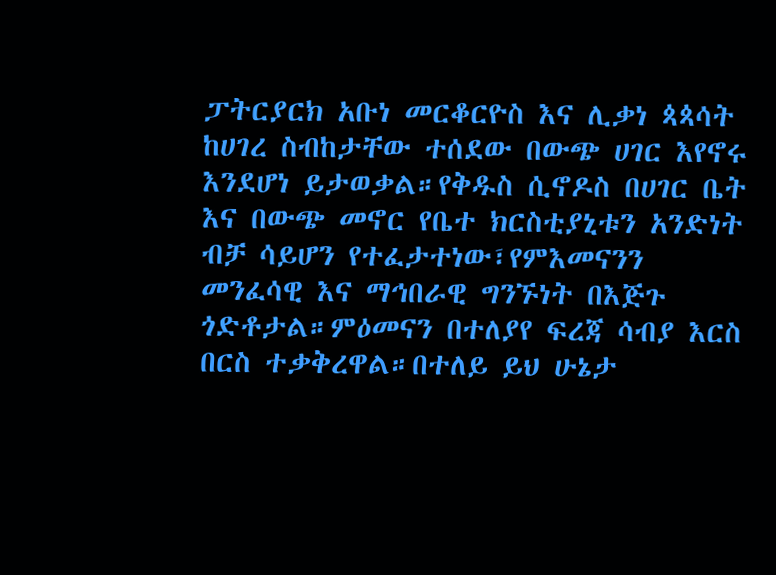ፓትርያርክ አቡነ መርቆርዮስ እና ሊቃነ ጳጳሳት ከሀገረ ስብከታቸው ተሰደው በውጭ ሀገር እየኖሩ እንደሆነ ይታወቃል።የቅዱስ ሲኖዶስ በሀገር ቤት እና በውጭ መኖር የቤተ ክርስቲያኒቱን አንድነት ብቻ ሳይሆን የተፈታተነው፣የምእመናንን መንፈሳዊ እና ማኅበራዊ ግንኙነት በእጅጉ ጎድቶታል።ምዕመናን በተለያየ ፍረጃ ሳብያ እርስ በርስ ተቃቅረዋል።በተለይ ይህ ሁኔታ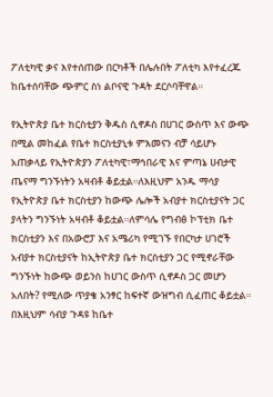ፖለቲካዊ ቃና እየተሰጠው በርካቶች በሌሉበት ፖለቲካ እየተፈረጁ ከቤተሰባቸው ጭምር ስነ ልቦናዊ ጉዳት ደርሶባቸዋል።

የኢትዮጵያ ቤተ ክርስቲያን ቅዱስ ሲኖዶስ በሀገር ውስጥ እና ውጭ በሚል መከፈል የቤተ ክርስቲያኒቱ ምእመናን ብቻ ሳይሆኑ አጠቃላይ የኢትዮጵያን ፖለቲካዊ፣ማኅበራዊ እና ምጣኔ ሀብታዊ ጤናማ ግንኙነትን አዛብቶ ቆይቷል።ለእዚህም አንዱ ማሳያ የኢትዮጵያ ቤተ ክርስቲያን ከውጭ ሌሎች አብያተ ክርስቲያናት ጋር ያላትን ግንኙነት አዛብቶ ቆይቷል።ለምሳሌ የግብፅ ኮፕቲክ ቤተ ክርስቲያን እና በአውሮፓ እና አሜሪካ የሚገኙ የበርካታ ሀገሮች አብያተ ክርስቲያናት ከኢትዮጵያ ቤተ ክርስቲያን ጋር የሚኖራቸው ግንኙነት ከውጭ ወይንስ ከሀገር ውስጥ ሲኖዶስ ጋር መሆን አለበት? የሚለው ጥያቄ አንፃር ከፍተኛ ውዝግብ ሲፈጠር ቆይቷል። በእዚህም ሳብያ ጉዳዩ ከቤተ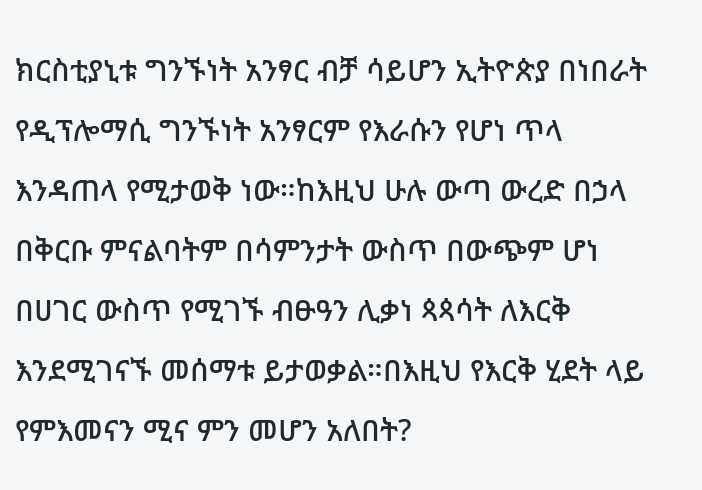ክርስቲያኒቱ ግንኙነት አንፃር ብቻ ሳይሆን ኢትዮጵያ በነበራት የዲፕሎማሲ ግንኙነት አንፃርም የእራሱን የሆነ ጥላ እንዳጠላ የሚታወቅ ነው።ከእዚህ ሁሉ ውጣ ውረድ በኃላ በቅርቡ ምናልባትም በሳምንታት ውስጥ በውጭም ሆነ በሀገር ውስጥ የሚገኙ ብፁዓን ሊቃነ ጳጳሳት ለእርቅ እንደሚገናኙ መሰማቱ ይታወቃል።በእዚህ የእርቅ ሂደት ላይ የምእመናን ሚና ምን መሆን አለበት?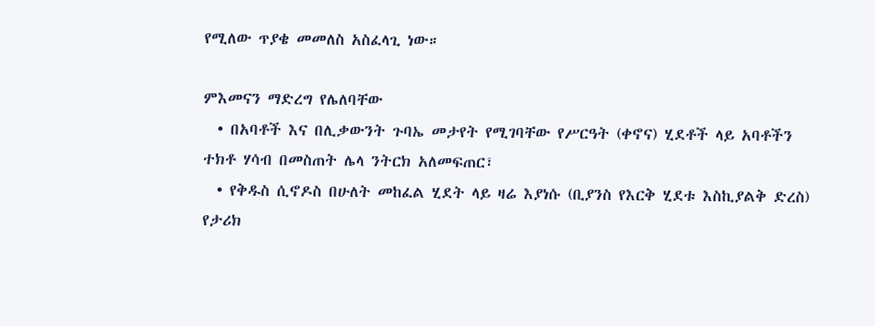የሚለው ጥያቄ መመለስ አስፈላጊ ነው።

ምእመናን ማድረግ የሌለባቸው
  • በአባቶች እና በሊቃውንት ጉባኤ መታየት የሚገባቸው የሥርዓት (ቀኖና) ሂደቶች ላይ አባቶችን ተክቶ ሃሳብ በመስጠት ሌላ ንትርክ አለመፍጠር፣
  • የቅዱስ ሲኖዶስ በሁለት መከፈል ሂደት ላይ ዛሬ እያነሱ (ቢያንስ የእርቅ ሂደቱ እስኪያልቅ ድረስ) የታሪክ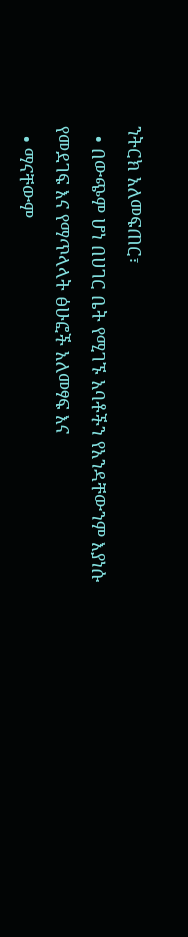ንትርክ አለመፍጠር፣
  • በውጭም ሆነ በሀገር ቤት የሚገኙ አባቶችን የአንዳቸውንም እያነሱ የመደገፍ እና የማጥላላት ፅሁፎች አለመፃፍ እና
  • ማናቸውም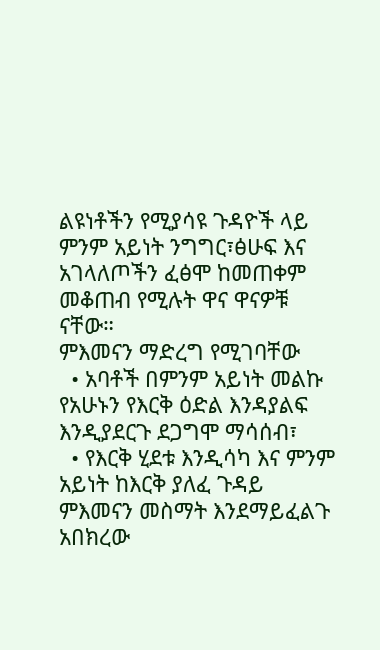ልዩነቶችን የሚያሳዩ ጉዳዮች ላይ ምንም አይነት ንግግር፣ፅሁፍ እና አገላለጦችን ፈፅሞ ከመጠቀም መቆጠብ የሚሉት ዋና ዋናዎቹ ናቸው።
ምእመናን ማድረግ የሚገባቸው
  • አባቶች በምንም አይነት መልኩ የአሁኑን የእርቅ ዕድል እንዳያልፍ እንዲያደርጉ ደጋግሞ ማሳሰብ፣
  • የእርቅ ሂደቱ እንዲሳካ እና ምንም አይነት ከእርቅ ያለፈ ጉዳይ ምእመናን መስማት እንደማይፈልጉ አበክረው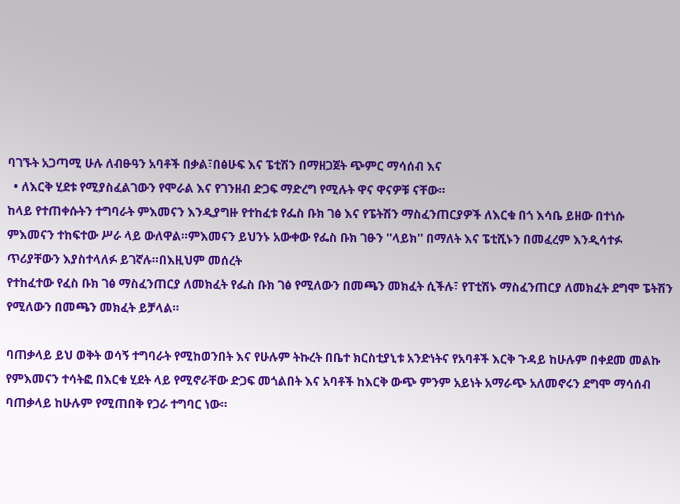ባገኙት አጋጣሚ ሁሉ ለብፁዓን አባቶች በቃል፣በፅሁፍ እና ፔቲሽን በማዘጋጀት ጭምር ማሳሰብ እና
  • ለእርቅ ሂደቱ የሚያስፈልገውን የሞራል እና የገንዘብ ድጋፍ ማድረግ የሚሉት ዋና ዋናዎቹ ናቸው።
ከላይ የተጠቀሱትን ተግባራት ምእመናን እንዲያግዙ የተከፈቱ የፌስ ቡክ ገፅ እና የፔትሽን ማስፈንጠርያዎች ለእርቁ በጎ እሳቤ ይዘው በተነሱ ምእመናን ተከፍተው ሥራ ላይ ውለዋል።ምእመናን ይህንኑ አውቀው የፌስ ቡክ ገፁን ''ላይክ'' በማለት እና ፔቲሺኑን በመፈረም እንዲሳተፉ ጥሪያቸውን እያስተላለፉ ይገኛሉ።በእዚህም መሰረት
የተከፈተው የፈስ ቡክ ገፅ ማስፈንጠርያ ለመክፈት የፌስ ቡክ ገፅ የሚለውን በመጫን መክፈት ሲችሉ፣ የፐቲሽኑ ማስፈንጠርያ ለመክፈት ደግሞ ፔትሽን የሚለውን በመጫን መክፈት ይቻላል።

ባጠቃላይ ይህ ወቅት ወሳኝ ተግባራት የሚከወንበት እና የሁሉም ትኩረት በቤተ ክርስቲያኒቱ አንድነትና የአባቶች እርቅ ጉዳይ ከሁሉም በቀደመ መልኩ የምእመናን ተሳትፎ በእርቁ ሂደት ላይ የሚኖራቸው ድጋፍ መጎልበት እና አባቶች ከእርቅ ውጭ ምንም አይነት አማራጭ አለመኖሩን ደግሞ ማሳሰብ ባጠቃላይ ከሁሉም የሚጠበቅ የጋራ ተግባር ነው።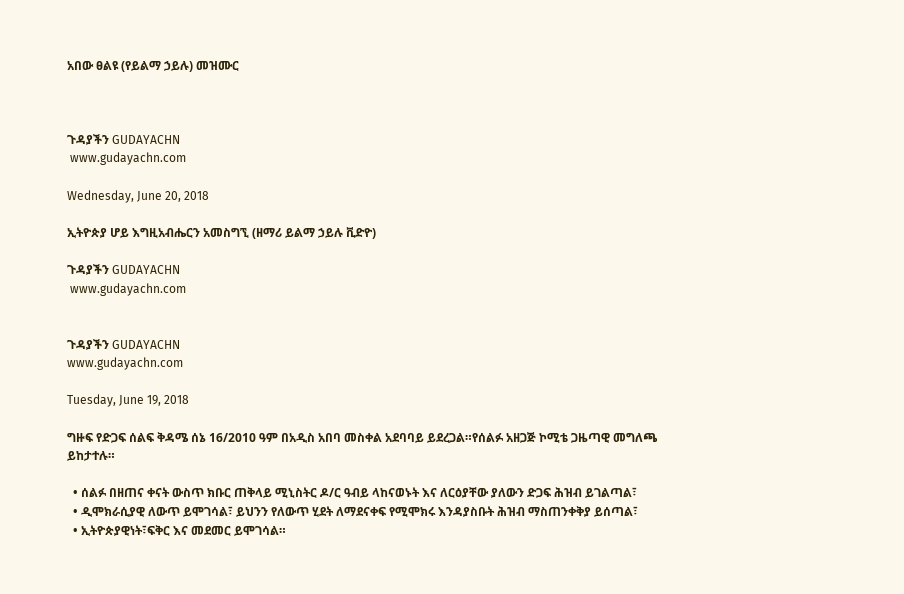አበው ፀልዩ (የይልማ ኃይሉ) መዝሙር



ጉዳያችን GUDAYACHN
 www.gudayachn.com

Wednesday, June 20, 2018

ኢትዮጵያ ሆይ እግዚአብሔርን አመስግኚ (ዘማሪ ይልማ ኃይሉ ቪድዮ)

ጉዳያችን GUDAYACHN
 www.gudayachn.com


ጉዳያችን GUDAYACHN
www.gudayachn.com

Tuesday, June 19, 2018

ግዙፍ የድጋፍ ሰልፍ ቅዳሜ ሰኔ 16/2010 ዓም በአዲስ አበባ መስቀል አደባባይ ይደረጋል።የሰልፉ አዘጋጅ ኮሚቴ ጋዜጣዊ መግለጫ ይከታተሉ።

  • ሰልፉ በዘጠና ቀናት ውስጥ ክቡር ጠቅላይ ሚኒስትር ዶ/ር ዓብይ ላከናወኑት እና ለርዕያቸው ያለውን ድጋፍ ሕዝብ ይገልጣል፣
  • ዲሞክራሲያዊ ለውጥ ይሞገሳል፣ ይህንን የለውጥ ሂደት ለማደናቀፍ የሚሞክሩ እንዳያስቡት ሕዝብ ማስጠንቀቅያ ይሰጣል፣
  • ኢትዮጵያዊነት፣ፍቅር እና መደመር ይሞገሳል።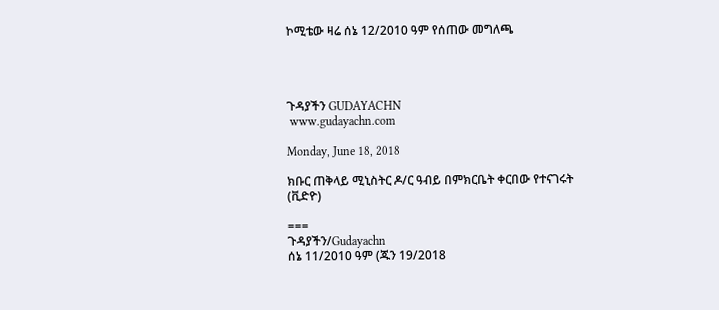ኮሚቴው ዛሬ ሰኔ 12/2010 ዓም የሰጠው መግለጫ




ጉዳያችን GUDAYACHN
 www.gudayachn.com

Monday, June 18, 2018

ክቡር ጠቅላይ ሚኒስትር ዶ/ር ዓብይ በምክርቤት ቀርበው የተናገሩት (ቪድዮ)

===
ጉዳያችን/Gudayachn
ሰኔ 11/2010 ዓም (ጁን 19/2018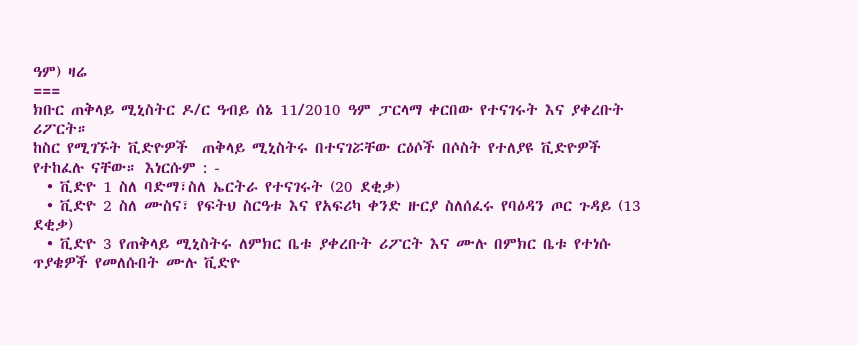ዓም) ዛሬ
===
ክቡር ጠቅላይ ሚኒስትር ዶ/ር ዓብይ ሰኔ 11/2010 ዓም ፓርላማ ቀርበው የተናገሩት እና ያቀረቡት ሪፖርት።
ከስር የሚገኙት ቪድዮዎች  ጠቅላይ ሚኒስትሩ በተናገሯቸው ርዕሶች በሶስት የተለያዩ ቪድዮዎች የተከፈሉ ናቸው። እነርሱም : -
  • ቪድዮ 1 ስለ ባድማ፣ስለ ኤርትራ የተናገሩት (20 ደቂቃ)
  • ቪድዮ 2 ስለ ሙስና፣ የፍትህ ስርዓቱ እና የአፍሪካ ቀንድ ዙርያ ስለሰፈሩ የባዕዳን ጦር ጉዳይ (13 ደቂቃ)
  • ቪድዮ 3 የጠቅላይ ሚኒስትሩ ለምክር ቤቱ ያቀረቡት ሪፖርት እና ሙሉ በምክር ቤቱ የተነሱ ጥያቄዎች የመለሱበት ሙሉ ቪድዮ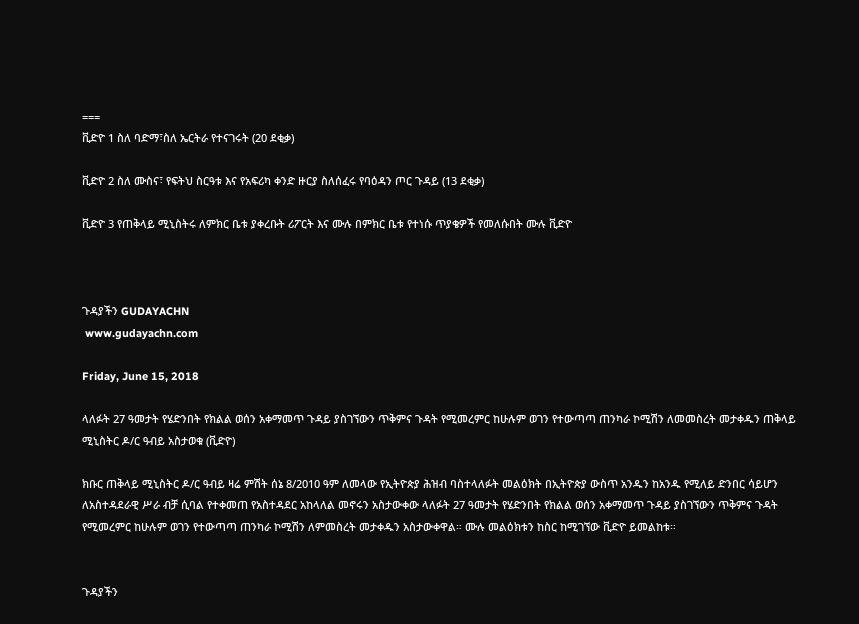===
ቪድዮ 1 ስለ ባድማ፣ስለ ኤርትራ የተናገሩት (20 ደቂቃ)

ቪድዮ 2 ስለ ሙስና፣ የፍትህ ስርዓቱ እና የአፍሪካ ቀንድ ዙርያ ስለሰፈሩ የባዕዳን ጦር ጉዳይ (13 ደቂቃ)

ቪድዮ 3 የጠቅላይ ሚኒስትሩ ለምክር ቤቱ ያቀረቡት ሪፖርት እና ሙሉ በምክር ቤቱ የተነሱ ጥያቄዎች የመለሱበት ሙሉ ቪድዮ



ጉዳያችን GUDAYACHN
 www.gudayachn.com

Friday, June 15, 2018

ላለፉት 27 ዓመታት የሄድንበት የክልል ወሰን አቀማመጥ ጉዳይ ያስገኘውን ጥቅምና ጉዳት የሚመረምር ከሁሉም ወገን የተውጣጣ ጠንካራ ኮሚሽን ለመመስረት መታቀዱን ጠቅላይ ሚኒስትር ዶ/ር ዓብይ አስታወቁ (ቪድዮ)

ክቡር ጠቅላይ ሚኒስትር ዶ/ር ዓብይ ዛሬ ምሽት ሰኔ 8/2010 ዓም ለመላው የኢትዮጵያ ሕዝብ ባስተላለፉት መልዕክት በኢትዮጵያ ውስጥ አንዱን ከአንዱ የሚለይ ድንበር ሳይሆን ለአስተዳደራዊ ሥራ ብቻ ሲባል የተቀመጠ የአስተዳደር አከላለል መኖሩን አስታውቀው ላለፉት 27 ዓመታት የሄድንበት የክልል ወሰን አቀማመጥ ጉዳይ ያስገኘውን ጥቅምና ጉዳት የሚመረምር ከሁሉም ወገን የተውጣጣ ጠንካራ ኮሚሽን ለምመስረት መታቀዱን አስታውቀዋል። ሙሉ መልዕክቱን ከስር ከሚገኘው ቪድዮ ይመልከቱ።


ጉዳያችን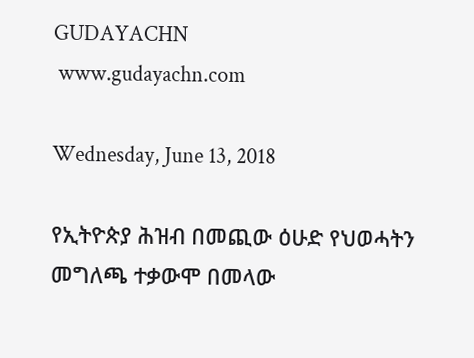GUDAYACHN
 www.gudayachn.com

Wednesday, June 13, 2018

የኢትዮጵያ ሕዝብ በመጪው ዕሁድ የህወሓትን መግለጫ ተቃውሞ በመላው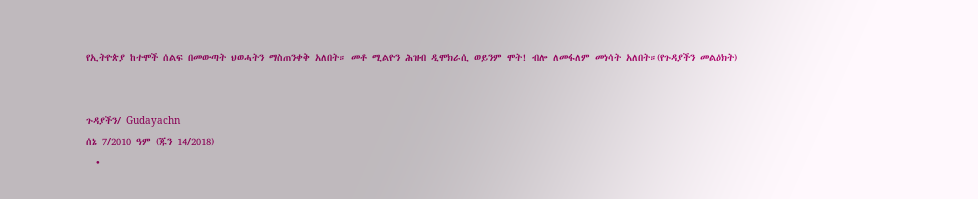የኢትዮጵያ ከተሞች ሰልፍ በመውጣት ህወሓትን ማስጠንቀቅ አለበት። መቶ ሚልዮን ሕዝብ ዲሞክራሲ ወይንም ሞት! ብሎ ለመፋለም መነሳት አለበት።(የጉዳያችን መልዕክት)


ጉዳያችን/ Gudayachn
ሰኔ 7/2010 ዓም (ጁን 14/2018)
  •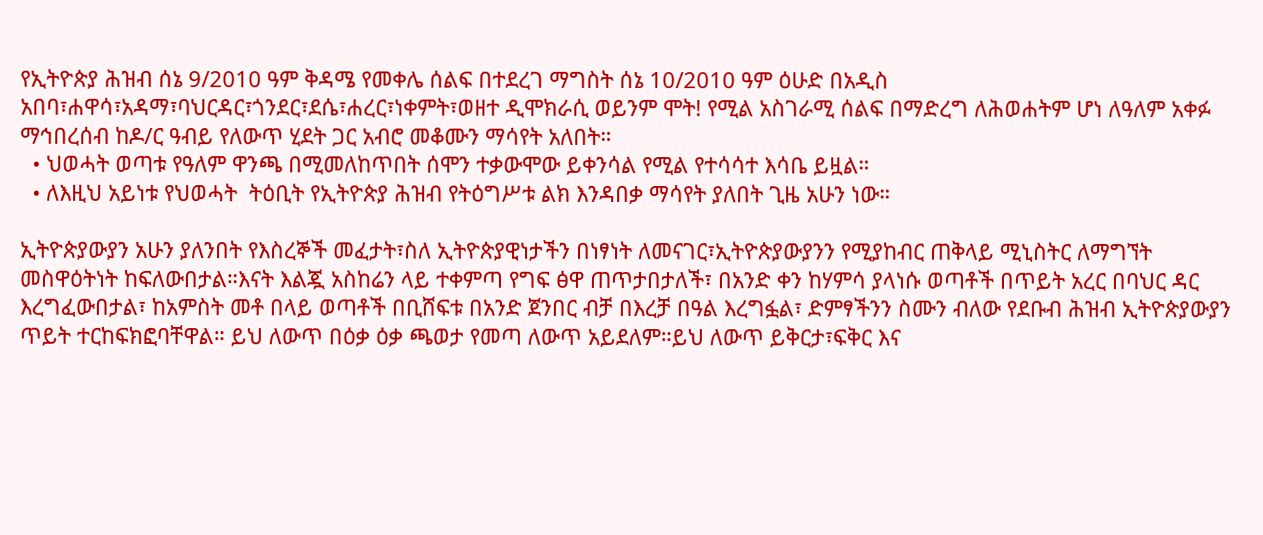የኢትዮጵያ ሕዝብ ሰኔ 9/2010 ዓም ቅዳሜ የመቀሌ ሰልፍ በተደረገ ማግስት ሰኔ 10/2010 ዓም ዕሁድ በአዲስ አበባ፣ሐዋሳ፣አዳማ፣ባህርዳር፣ጎንደር፣ደሴ፣ሐረር፣ነቀምት፣ወዘተ ዲሞክራሲ ወይንም ሞት! የሚል አስገራሚ ሰልፍ በማድረግ ለሕወሐትም ሆነ ለዓለም አቀፉ ማኅበረሰብ ከዶ/ር ዓብይ የለውጥ ሂደት ጋር አብሮ መቆሙን ማሳየት አለበት።
  • ህወሓት ወጣቱ የዓለም ዋንጫ በሚመለከጥበት ሰሞን ተቃውሞው ይቀንሳል የሚል የተሳሳተ እሳቤ ይዟል።
  • ለእዚህ አይነቱ የህወሓት  ትዕቢት የኢትዮጵያ ሕዝብ የትዕግሥቱ ልክ እንዳበቃ ማሳየት ያለበት ጊዜ አሁን ነው።

ኢትዮጵያውያን አሁን ያለንበት የእስረኞች መፈታት፣ስለ ኢትዮጵያዊነታችን በነፃነት ለመናገር፣ኢትዮጵያውያንን የሚያከብር ጠቅላይ ሚኒስትር ለማግኘት መስዋዕትነት ከፍለውበታል።እናት እልጇ አስከሬን ላይ ተቀምጣ የግፍ ፅዋ ጠጥታበታለች፣ በአንድ ቀን ከሃምሳ ያላነሱ ወጣቶች በጥይት አረር በባህር ዳር እረግፈውበታል፣ ከአምስት መቶ በላይ ወጣቶች በቢሸፍቱ በአንድ ጀንበር ብቻ በእረቻ በዓል እረግፏል፣ ድምፃችንን ስሙን ብለው የደቡብ ሕዝብ ኢትዮጵያውያን ጥይት ተርከፍክፎባቸዋል። ይህ ለውጥ በዕቃ ዕቃ ጫወታ የመጣ ለውጥ አይደለም።ይህ ለውጥ ይቅርታ፣ፍቅር እና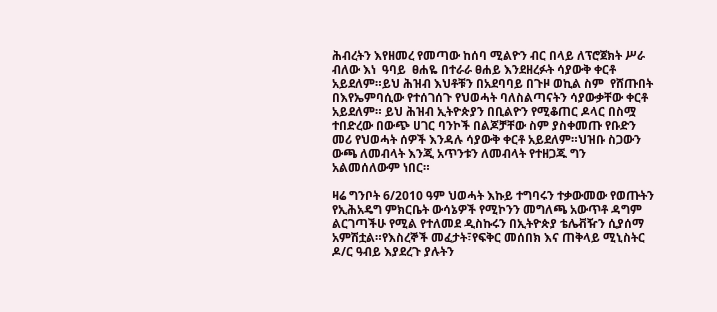ሕብረትን እየዘመረ የመጣው ከሰባ ሚልዮን ብር በላይ ለፕሮጀክት ሥራ ብለው እነ  ዓባይ  ፀሐዬ በተራራ ፀሐይ እንደዘረፉት ሳያውቅ ቀርቶ አይደለም።ይህ ሕዝብ እህቶቹን በአደባባይ በጉዞ ወኪል ስም  የሸጡበት በእየኤምባሲው የተሰገሰጉ የህወሓት ባለስልጣናትን ሳያውቃቸው ቀርቶ አይደለም። ይህ ሕዝብ ኢትዮጵያን በቢልዮን የሚቆጠር ዶላር በስሟ ተበድረው በውጭ ሀገር ባንኮች በልጆቻቸው ስም ያስቀመጡ የቡድን መሪ የህወሓት ሰዎች እንዳሉ ሳያውቅ ቀርቶ አይደለም።ህዝቡ ስጋውን ውጫ ለመብላት እንጂ አጥንቱን ለመብላት የተዘጋጁ ግን አልመሰለውም ነበር።

ዛሬ ግንቦት 6/2010 ዓም ህወሓት እኩይ ተግባሩን ተቃውመው የወጡትን የኢሕአዴግ ምክርቤት ውሳኔዎች የሚኮንን መግለጫ አውጥቶ ዳግም ልርገጣችሁ የሚል የተለመደ ዲስኩሩን በኢትዮጵያ ቴሌቭዥን ሲያሰማ አምሽቷል።የእስረኞች መፈታት፣የፍቅር መሰበክ እና ጠቅላይ ሚኒስትር ዶ/ር ዓብይ እያደረጉ ያሉትን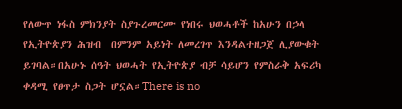የለውጥ ነፋስ ምክንያት ስያጉረመርሙ የነበሩ ህወሓቶች ከአሁን በኃላ የኢትዮጵያን ሕዝብ  በምንም አይነት ለመረገጥ እንዳልተዘጋጀ ሊያውቁት ይገባል።በአሁኑ ሰዓት ህወሓት የኢትዮጵያ ብቻ ሳይሆን የምስራቅ አፍሪካ  ቀዳሚ የፀጥታ ስጋት ሆኗል።There is no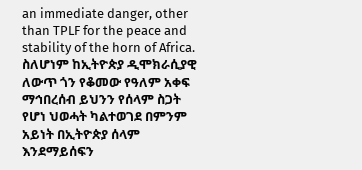an immediate danger, other than TPLF for the peace and stability of the horn of Africa. ስለሆነም ከኢትዮጵያ ዲሞክራሲያዊ ለውጥ ጎን የቆመው የዓለም አቀፍ ማኅበረሰብ ይህንን የሰላም ስጋት የሆነ ህወሓት ካልተወገደ በምንም አይነት በኢትዮጵያ ሰላም እንደማይሰፍን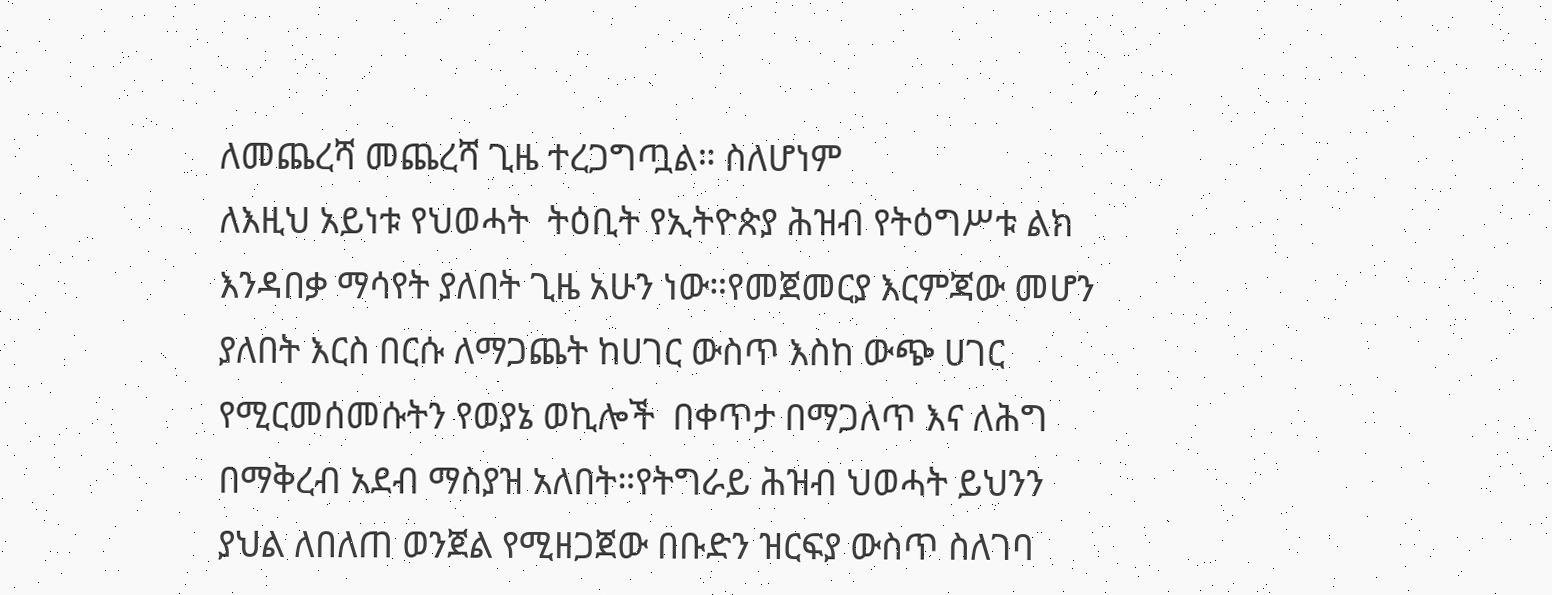ለመጨረሻ መጨረሻ ጊዜ ተረጋግጧል። ስለሆነም
ለእዚህ አይነቱ የህወሓት  ትዕቢት የኢትዮጵያ ሕዝብ የትዕግሥቱ ልክ እንዳበቃ ማሳየት ያለበት ጊዜ አሁን ነው።የመጀመርያ እርምጃው መሆን ያለበት እርስ በርሱ ለማጋጨት ከሀገር ውስጥ እስከ ውጭ ሀገር የሚርመሰመሱትን የወያኔ ወኪሎች  በቀጥታ በማጋለጥ እና ለሕግ በማቅረብ አደብ ማስያዝ አለበት።የትግራይ ሕዝብ ህወሓት ይህንን ያህል ለበለጠ ወንጀል የሚዘጋጀው በቡድን ዝርፍያ ውስጥ ስለገባ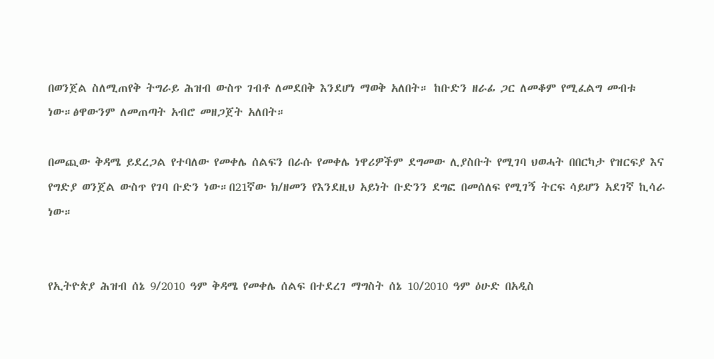በወንጀል ስለሚጠየቅ ትግራይ ሕዝብ ውስጥ ገብቶ ለመደበቅ እንደሆነ ማወቅ አለበት። ከቡድን ዘራፊ ጋር ለመቆም የሚፈልግ መብቱ ነው።ፅዋውንም ለመጠጣት አብሮ መዘጋጀት አለበት።

በመጪው ቅዳሜ ይደረጋል የተባለው የመቀሌ ሰልፍን በራሱ የመቀሌ ነዋሪዎችም ደግመው ሊያስቡት የሚገባ ህወሓት በበርካታ የዝርፍያ እና የግድያ ወንጀል ውስጥ የገባ ቡድን ነው።በ21ኛው ክ/ዘመን የእንደዚህ አይነት ቡድንን ደግፎ በመሰለፍ የሚገኝ ትርፍ ሳይሆን አደገኛ ኪሳራ ነው።


የኢትዮጵያ ሕዝብ ሰኔ 9/2010 ዓም ቅዳሜ የመቀሌ ሰልፍ በተደረገ ማግስት ሰኔ 10/2010 ዓም ዕሁድ በአዲስ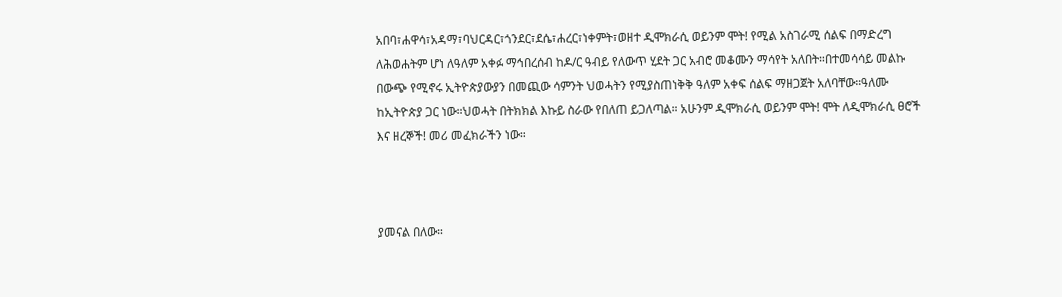አበባ፣ሐዋሳ፣አዳማ፣ባህርዳር፣ጎንደር፣ደሴ፣ሐረር፣ነቀምት፣ወዘተ ዲሞክራሲ ወይንም ሞት! የሚል አስገራሚ ሰልፍ በማድረግ ለሕወሐትም ሆነ ለዓለም አቀፉ ማኅበረሰብ ከዶ/ር ዓብይ የለውጥ ሂደት ጋር አብሮ መቆሙን ማሳየት አለበት።በተመሳሳይ መልኩ በውጭ የሚኖሩ ኢትዮጵያውያን በመጪው ሳምንት ህወሓትን የሚያስጠነቅቅ ዓለም አቀፍ ሰልፍ ማዘጋጀት አለባቸው።ዓለሙ ከኢትዮጵያ ጋር ነው።ህወሓት በትክክል እኩይ ስራው የበለጠ ይጋለጣል። አሁንም ዲሞክራሲ ወይንም ሞት! ሞት ለዲሞክራሲ ፀሮች እና ዘረኞች! መሪ መፈክራችን ነው።



ያመናል በለው።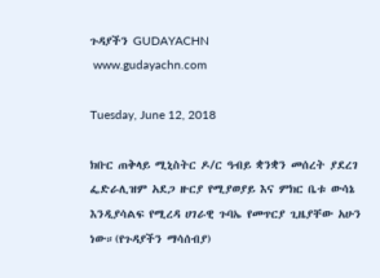ጉዳያችን GUDAYACHN
 www.gudayachn.com

Tuesday, June 12, 2018

ክቡር ጠቅላይ ሚኒስትር ዶ/ር ዓብይ ቋንቋን መሰረት ያደረገ ፌድራሊዝም አደጋ ዙርያ የሚያወያይ እና ምክር ቤቱ ውሳኔ እንዲያሳልፍ የሚረዳ ሀገራዊ ጉባኤ የመጥርያ ጊዜያቸው አሁን ነው።(የጉዳያችን ማሳሰብያ)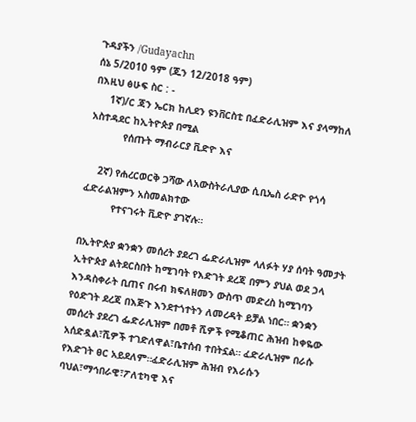ጉዳያችን /Gudayachn
ሰኔ 5/2010 ዓም (ጁን 12/2018 ዓም)
በእዚህ ፅሁፍ ስር : -
     1ኛ)/ር ጃን ኤርክ ከሊደን ዩንቨርስቲ በፈድራሊዝም እና ያላማከለ አስተዳደር ከኢትዮጵያ በሚል
           የሰጡት ማብራርያ ቪድዮ እና

    2ኛ) የሐረርወርቅ ጋሻው ለአውስትራሊያው ሲቢኤስ ራድዮ የጎሳ ፈድራልዝምን አስመልክተው
          የተናገሩት ቪድዮ ያገኛሉ።

በኢትዮጵያ ቋንቋን መሰረት ያደረገ ፌድራሊዝም ላለፉት ሃያ ሰባት ዓመታት ኢትዮጵያ ልትደርስበት ከሚገባት የእድገት ደረጃ በምን ያህል ወደ ኃላ እንዳስቀራት ቢጠና በሩብ ክፍለዘመን ውስጥ መድረስ ከሚገባን የዕድገት ደረጃ በእጅጉ እንደተጎተትን ለመረዳት ይቻል ነበር። ቋንቋን መሰረት ያደረገ ፌድራሊዝም በመቶ ሺዎች የሚቆጠር ሕዝብ ከቀዬው አሰድዷል፣ሺዎች ተገድለዋል፣ቤተሰብ ተበትኗል። ፈድራሊዝም በራሱ የእድገት ፀር አይደለም።ፈድራሊዝም ሕዝብ የእራሱን ባህል፣ማኅበራዊ፣ፖለቲካዊ እና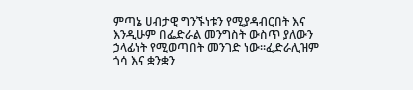ምጣኔ ሀብታዊ ግንኙነቱን የሚያዳብርበት እና እንዲሁም በፌድራል መንግስት ውስጥ ያለውን ኃላፊነት የሚወጣበት መንገድ ነው።ፈድራሊዝም ጎሳ እና ቋንቋን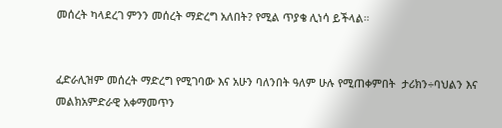መሰረት ካላደረገ ምንን መሰረት ማድረግ አለበት? የሚል ጥያቄ ሊነሳ ይችላል።


ፈድራሊዝም መሰረት ማድረግ የሚገባው እና አሁን ባለንበት ዓለም ሁሉ የሚጠቀምበት  ታሪክን÷ባህልን እና መልክአምድራዊ አቀማመጥን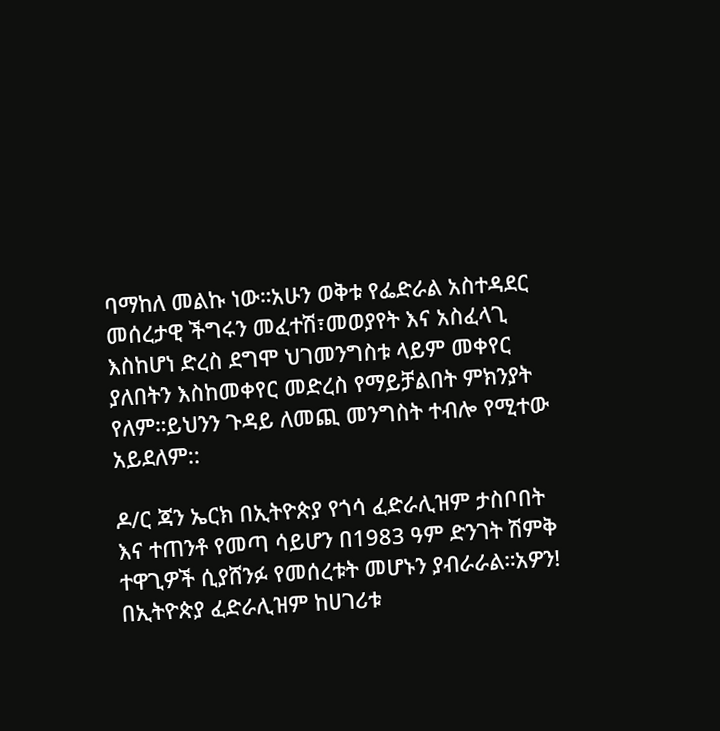ባማከለ መልኩ ነው።አሁን ወቅቱ የፌድራል አስተዳደር መሰረታዊ ችግሩን መፈተሽ፣መወያየት እና አስፈላጊ እስከሆነ ድረስ ደግሞ ህገመንግስቱ ላይም መቀየር ያለበትን እስከመቀየር መድረስ የማይቻልበት ምክንያት የለም።ይህንን ጉዳይ ለመጪ መንግስት ተብሎ የሚተው አይደለም::

ዶ/ር ጃን ኤርክ በኢትዮጵያ የጎሳ ፈድራሊዝም ታስቦበት እና ተጠንቶ የመጣ ሳይሆን በ1983 ዓም ድንገት ሽምቅ ተዋጊዎች ሲያሸንፉ የመሰረቱት መሆኑን ያብራራል።አዎን! በኢትዮጵያ ፈድራሊዝም ከሀገሪቱ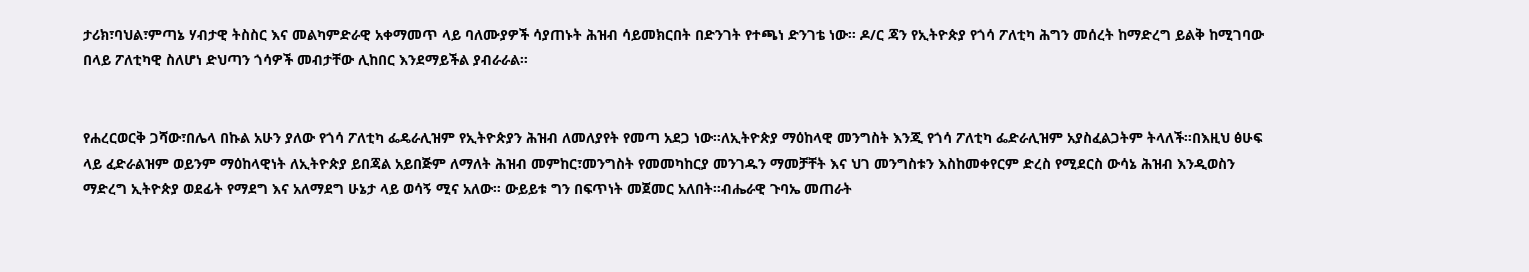ታሪክ፣ባህል፣ምጣኔ ሃብታዊ ትስስር እና መልካምድራዊ አቀማመጥ ላይ ባለሙያዎች ሳያጠኑት ሕዝብ ሳይመክርበት በድንገት የተጫነ ድንገቴ ነው። ዶ/ር ጃን የኢትዮጵያ የጎሳ ፖለቲካ ሕግን መሰረት ከማድረግ ይልቅ ከሚገባው በላይ ፖለቲካዊ ስለሆነ ድህጣን ጎሳዎች መብታቸው ሊከበር እንደማይችል ያብራራል።


የሐረርወርቅ ጋሻው፣በሌላ በኩል አሁን ያለው የጎሳ ፖለቲካ ፌዴራሊዝም የኢትዮጵያን ሕዝብ ለመለያየት የመጣ አደጋ ነው።ለኢትዮጵያ ማዕከላዊ መንግስት እንጂ የጎሳ ፖለቲካ ፌድራሊዝም አያስፈልጋትም ትላለች።በእዚህ ፅሁፍ ላይ ፈድራልዝም ወይንም ማዕከላዊነት ለኢትዮጵያ ይበጃል አይበጅም ለማለት ሕዝብ መምከር፣መንግስት የመመካከርያ መንገዱን ማመቻቸት እና ህገ መንግስቱን እስከመቀየርም ድረስ የሚደርስ ውሳኔ ሕዝብ እንዲወስን ማድረግ ኢትዮጵያ ወደፊት የማደግ እና አለማደግ ሁኔታ ላይ ወሳኝ ሚና አለው። ውይይቱ ግን በፍጥነት መጀመር አለበት።ብሔራዊ ጉባኤ መጠራት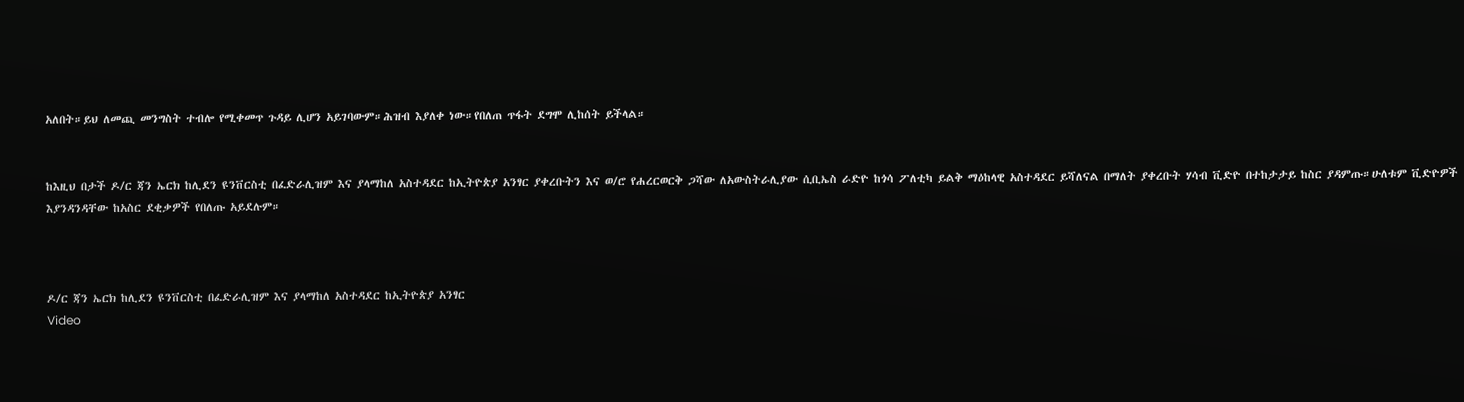አለበት።ይህ ለመጪ መንግስት ተብሎ የሚቀመጥ ጉዳይ ሊሆን አይገባውም።ሕዝብ እያለቀ ነው።የበለጠ ጥፋት ደግሞ ሊከሰት ይችላል።


ከእዚህ በታች ዶ/ር ጃን ኤርክ ከሊደን ዩንቨርስቲ በፈድራሊዝም እና ያላማከለ አስተዳደር ከኢትዮጵያ አንፃር ያቀረቡትን እና ወ/ሮ የሐረርወርቅ ጋሻው ለአውስትራሊያው ሲቢኤስ ራድዮ ከጎሳ ፖለቲካ ይልቅ ማዕከላዊ አስተዳደር ይሻለናል በማለት ያቀረቡት ሃሳብ ቪድዮ በተከታታይ ከስር ያዳምጡ።ሁለቱም ቪድዮዎች እያንዳንዳቸው ከአስር ደቂቃዎች የበለጡ አይደሉም።



ዶ/ር ጃን ኤርክ ከሊደን ዩንቨርስቲ በፈድራሊዝም እና ያላማከለ አስተዳደር ከኢትዮጵያ አንፃር
Video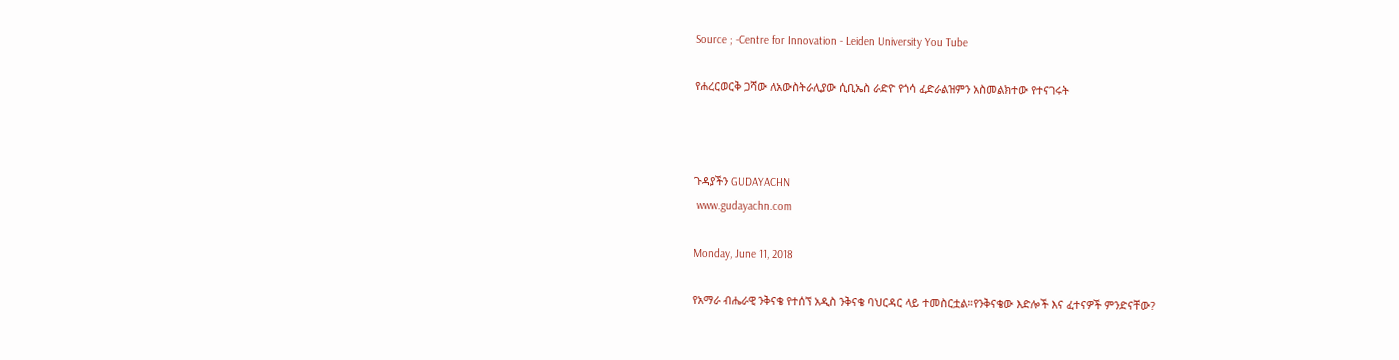Source ; -Centre for Innovation - Leiden University You Tube

የሐረርወርቅ ጋሻው ለአውስትራሊያው ሲቢኤስ ራድዮ የጎሳ ፈድራልዝምን አስመልክተው የተናገሩት



ጉዳያችን GUDAYACHN
 www.gudayachn.com

Monday, June 11, 2018

የአማራ ብሔራዊ ንቅናቄ የተሰኘ አዲስ ንቅናቄ ባህርዳር ላይ ተመስርቷል።የንቅናቄው እድሎች እና ፈተናዎች ምንድናቸው?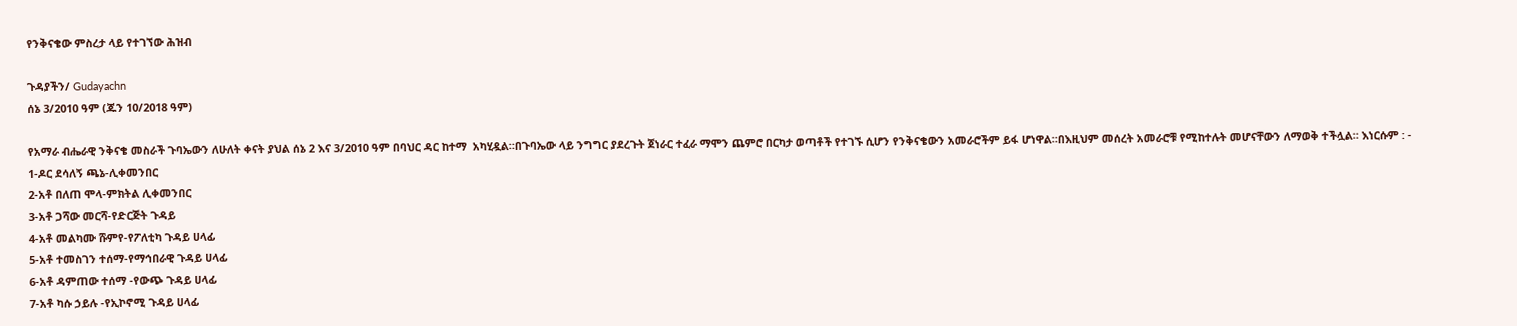የንቅናቄው ምስረታ ላይ የተገኘው ሕዝብ

ጉዳያችን/ Gudayachn
ሰኔ 3/2010 ዓም (ጁን 10/2018 ዓም)

የአማራ ብሔራዊ ንቅናቄ መስራች ጉባኤውን ለሁለት ቀናት ያህል ሰኔ 2 እና 3/2010 ዓም በባህር ዳር ከተማ  አካሂዷል።በጉባኤው ላይ ንግግር ያደረጉት ጀነራር ተፈራ ማሞን ጨምሮ በርካታ ወጣቶች የተገኙ ሲሆን የንቅናቄውን አመራሮችም ይፋ ሆነዋል።በእዚህም መሰረት አመራሮቹ የሚከተሉት መሆናቸውን ለማወቅ ተችሏል። እነርሱም : -
1-ዶር ደሳለኝ ጫኔ-ሊቀመንበር
2-አቶ በለጠ ሞላ-ምክትል ሊቀመንበር
3-አቶ ጋሻው መርሻ-የድርጅት ጉዳይ
4-አቶ መልካሙ ሹምየ-የፖለቲካ ጉዳይ ሀላፊ
5-አቶ ተመስገን ተሰማ-የማኅበራዊ ጉዳይ ሀላፊ
6-አቶ ዳምጠው ተሰማ -የውጭ ጉዳይ ሀላፊ
7-አቶ ካሱ ኃይሉ -የኢኮኖሚ ጉዳይ ሀላፊ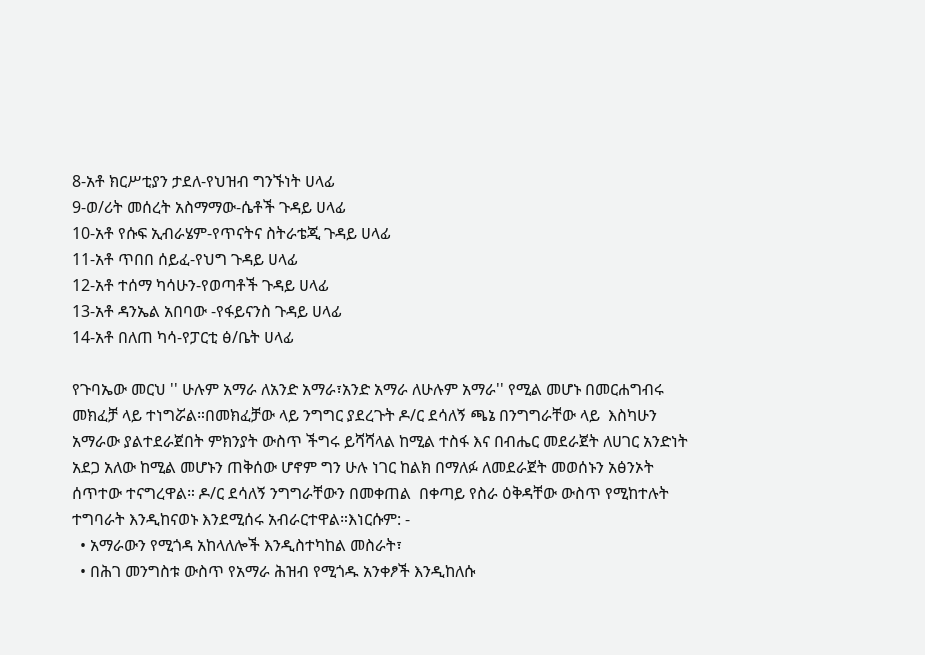8-አቶ ክርሥቲያን ታደለ-የህዝብ ግንኙነት ሀላፊ
9-ወ/ሪት መሰረት አስማማው-ሴቶች ጉዳይ ሀላፊ
10-አቶ የሱፍ ኢብራሄም-የጥናትና ስትራቴጂ ጉዳይ ሀላፊ
11-አቶ ጥበበ ሰይፈ-የህግ ጉዳይ ሀላፊ
12-አቶ ተሰማ ካሳሁን-የወጣቶች ጉዳይ ሀላፊ
13-አቶ ዳንኤል አበባው -የፋይናንስ ጉዳይ ሀላፊ
14-አቶ በለጠ ካሳ-የፓርቲ ፅ/ቤት ሀላፊ

የጉባኤው መርህ '' ሁሉም አማራ ለአንድ አማራ፣አንድ አማራ ለሁሉም አማራ'' የሚል መሆኑ በመርሐግብሩ መክፈቻ ላይ ተነግሯል።በመክፈቻው ላይ ንግግር ያደረጉት ዶ/ር ደሳለኝ ጫኔ በንግግራቸው ላይ  እስካሁን አማራው ያልተደራጀበት ምክንያት ውስጥ ችግሩ ይሻሻላል ከሚል ተስፋ እና በብሔር መደራጀት ለሀገር አንድነት አደጋ አለው ከሚል መሆኑን ጠቅሰው ሆኖም ግን ሁሉ ነገር ከልክ በማለፉ ለመደራጀት መወሰኑን አፅንኦት ሰጥተው ተናግረዋል። ዶ/ር ደሳለኝ ንግግራቸውን በመቀጠል  በቀጣይ የስራ ዕቅዳቸው ውስጥ የሚከተሉት ተግባራት እንዲከናወኑ እንደሚሰሩ አብራርተዋል።እነርሱም: -
  • አማራውን የሚጎዳ አከላለሎች እንዲስተካከል መስራት፣
  • በሕገ መንግስቱ ውስጥ የአማራ ሕዝብ የሚጎዱ አንቀፆች እንዲከለሱ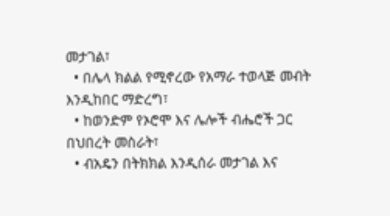መታገል፣
  • በሌላ ክልል የሚኖረው የአማራ ተወላጅ መብት እንዲከበር ማድረግ፣
  • ከወንድም የኦሮሞ እና ሌሎች ብሔሮች ጋር በህበረት መስራት፣
  • ብአዴን በትክክል እንዲሰራ መታገል እና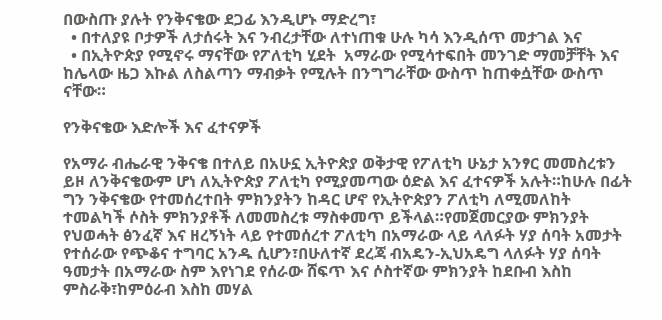በውስጡ ያሉት የንቅናቄው ደጋፊ እንዲሆኑ ማድረግ፣
  • በተለያዩ ቦታዎች ለታሰሩት እና ንብረታቸው ለተነጠቁ ሁሉ ካሳ እንዲሰጥ መታገል እና
  • በኢትዮጵያ የሚኖሩ ማናቸው የፖለቲካ ሂደት  አማራው የሚሳተፍበት መንገድ ማመቻቸት እና ከሌላው ዜጋ እኩል ለስልጣን ማብቃት የሚሉት በንግግራቸው ውስጥ ከጠቀሷቸው ውስጥ ናቸው።

የንቅናቄው እድሎች እና ፈተናዎች

የአማራ ብሔራዊ ንቅናቄ በተለይ በአሁኗ ኢትዮጵያ ወቅታዊ የፖለቲካ ሁኔታ አንፃር መመስረቱን ይዞ ለንቅናቄውም ሆነ ለኢትዮጵያ ፖለቲካ የሚያመጣው ዕድል እና ፈተናዎች አሉት።ከሁሉ በፊት ግን ንቅናቄው የተመሰረተበት ምክንያትን ከዳር ሆኖ የኢትዮጵያን ፖለቲካ ለሚመለከት ተመልካች ሶስት ምክንያቶች ለመመስረቱ ማስቀመጥ ይችላል።የመጀመርያው ምክንያት የህወሓት ፅንፈኛ እና ዘረኝነት ላይ የተመሰረተ ፖለቲካ በአማራው ላይ ላለፉት ሃያ ሰባት አመታት የተሰራው የጭቆና ተግባር አንዱ ሲሆን፣በሁለተኛ ደረጃ ብአዴን-ኢህአዴግ ላለፉት ሃያ ሰባት ዓመታት በአማራው ስም እየነገደ የሰራው ሸፍጥ እና ሶስተኛው ምክንያት ከደቡብ እስከ ምስራቅ፣ከምዕራብ እስከ መሃል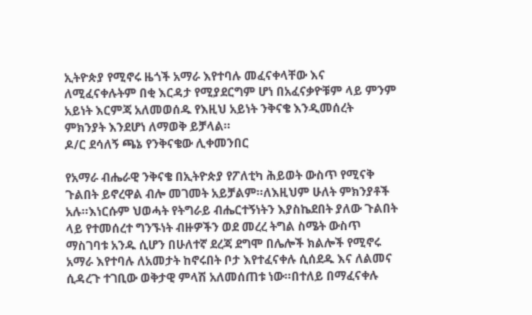ኢትዮጵያ የሚኖሩ ዜጎች አማራ እየተባሉ መፈናቀላቸው እና ለሚፈናቀሉትም በቂ እርዳታ የሚያደርግም ሆነ በአፈናቃዮቹም ላይ ምንም አይነት እርምጃ አለመወሰዱ የእዚህ አይነት ንቅናቄ እንዲመሰረት ምክንያት እንደሆነ ለማወቅ ይቻላል።
ዶ/ር ደሳለኝ ጫኔ የንቅናቄው ሊቀመንበር

የአማራ ብሔራዊ ንቅናቄ በኢትዮጵያ የፖለቲካ ሕይወት ውስጥ የሚናቅ ጉልበት ይኖረዋል ብሎ መገመት አይቻልም።ለእዚህም ሁለት ምክንያቶች አሉ።እነርሱም ህወሓት የትግራይ ብሔርተኝነትን እያስኬደበት ያለው ጉልበት ላይ የተመሰረተ ግንኙነት ብዙዎችን ወደ መረረ ትግል ስሜት ውስጥ ማስገባቱ አንዱ ሲሆን በሁለተኛ ደረጃ ደግሞ በሌሎች ክልሎች የሚኖሩ አማራ እየተባሉ ለአመታት ከኖሩበት ቦታ እየተፈናቀሉ ሲሰደዱ እና ለልመና ሲዳረጉ ተገቢው ወቅታዊ ምላሽ አለመሰጠቱ ነው።በተለይ በማፈናቀሉ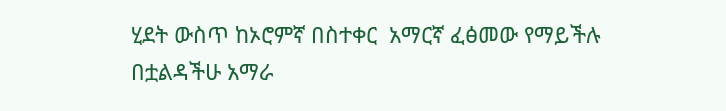ሂደት ውስጥ ከኦሮምኛ በስተቀር  አማርኛ ፈፅመው የማይችሉ በቷልዳችሁ አማራ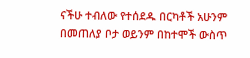ናችሁ ተብለው የተሰደዱ በርካቶች አሁንም በመጠለያ ቦታ ወይንም በከተሞች ውስጥ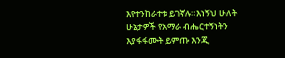እየተንከራተቱ ይገኛሉ።እነኝህ ሁለት ሁኔታዎች የአማራ ብሔርተኝነትን እያፋፋሙት ይምጡ እንጂ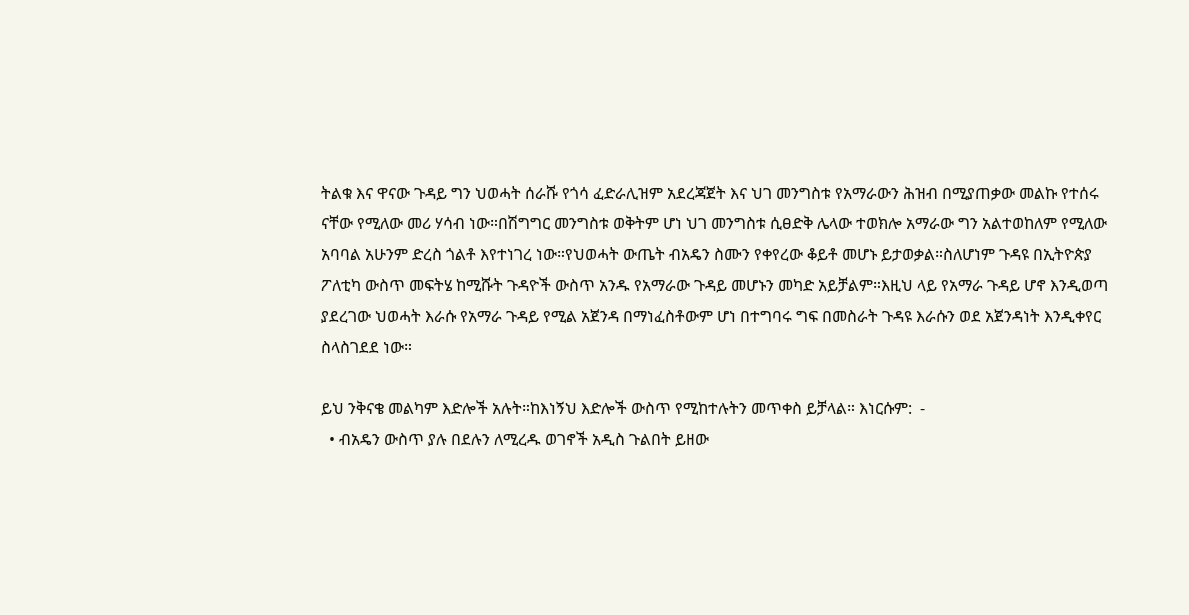ትልቁ እና ዋናው ጉዳይ ግን ህወሓት ሰራሹ የጎሳ ፈድራሊዝም አደረጃጀት እና ህገ መንግስቱ የአማራውን ሕዝብ በሚያጠቃው መልኩ የተሰሩ ናቸው የሚለው መሪ ሃሳብ ነው።በሽግግር መንግስቱ ወቅትም ሆነ ህገ መንግስቱ ሲፀድቅ ሌላው ተወክሎ አማራው ግን አልተወከለም የሚለው አባባል አሁንም ድረስ ጎልቶ እየተነገረ ነው።የህወሓት ውጤት ብአዴን ስሙን የቀየረው ቆይቶ መሆኑ ይታወቃል።ስለሆነም ጉዳዩ በኢትዮጵያ ፖለቲካ ውስጥ መፍትሄ ከሚሹት ጉዳዮች ውስጥ አንዱ የአማራው ጉዳይ መሆኑን መካድ አይቻልም።እዚህ ላይ የአማራ ጉዳይ ሆኖ እንዲወጣ ያደረገው ህወሓት እራሱ የአማራ ጉዳይ የሚል አጀንዳ በማነፈስቶውም ሆነ በተግባሩ ግፍ በመስራት ጉዳዩ እራሱን ወደ አጀንዳነት እንዲቀየር ስላስገደደ ነው።

ይህ ንቅናቄ መልካም እድሎች አሉት።ከእነኝህ እድሎች ውስጥ የሚከተሉትን መጥቀስ ይቻላል። እነርሱም:  -
  • ብአዴን ውስጥ ያሉ በደሉን ለሚረዱ ወገኖች አዲስ ጉልበት ይዘው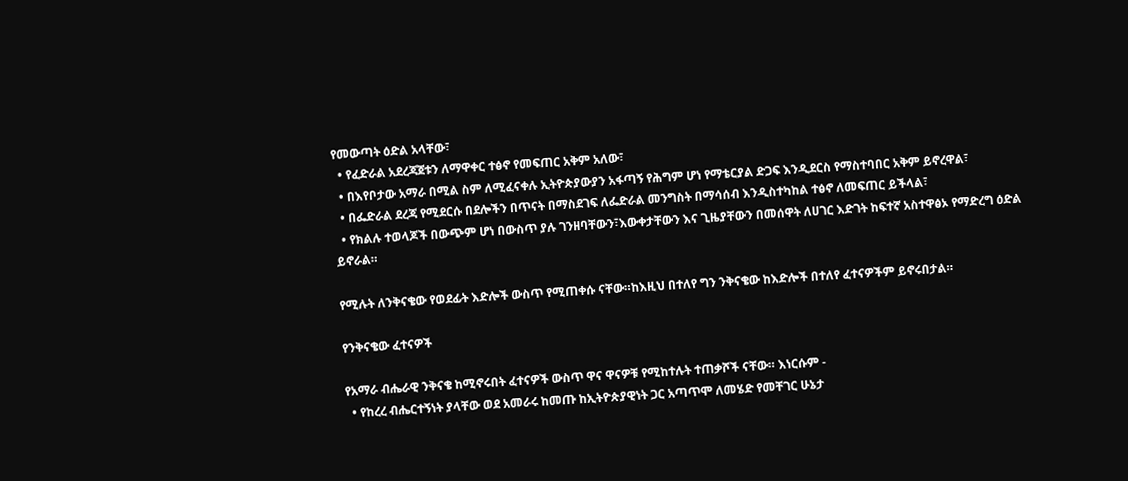የመውጣት ዕድል አላቸው፣
  • የፈድራል አደረጃጀቱን ለማዋቀር ተፅኖ የመፍጠር አቅም አለው፣
  • በእየቦታው አማራ በሚል ስም ለሚፈናቀሉ ኢትዮጵያውያን አፋጣኝ የሕግም ሆነ የማቴርያል ድጋፍ እንዲደርስ የማስተባበር አቅም ይኖረዋል፣
  • በፌድራል ደረጃ የሚደርሱ በደሎችን በጥናት በማስደገፍ ለፌድራል መንግስት በማሳሰብ እንዲስተካከል ተፅኖ ለመፍጠር ይችላል፣
  • የክልሉ ተወላጆች በውጭም ሆነ በውስጥ ያሉ ገንዘባቸውን፣እውቀታቸውን እና ጊዜያቸውን በመሰዋት ለሀገር እድገት ከፍተኛ አስተዋፅኦ የማድረግ ዕድል ይኖራል።

የሚሉት ለንቅናቄው የወደፊት እድሎች ውስጥ የሚጠቀሱ ናቸው።ከእዚህ በተለየ ግን ንቅናቄው ከእድሎች በተለየ ፈተናዎችም ይኖሩበታል።

የንቅናቄው ፈተናዎች

የአማራ ብሔራዊ ንቅናቄ ከሚኖሩበት ፈተናዎች ውስጥ ዋና ዋናዎቹ የሚከተሉት ተጠቃሾች ናቸው። እነርሱም -
  • የከረረ ብሔርተኝነት ያላቸው ወደ አመራሩ ከመጡ ከኢትዮጵያዊነት ጋር አጣጥሞ ለመሄድ የመቸገር ሁኔታ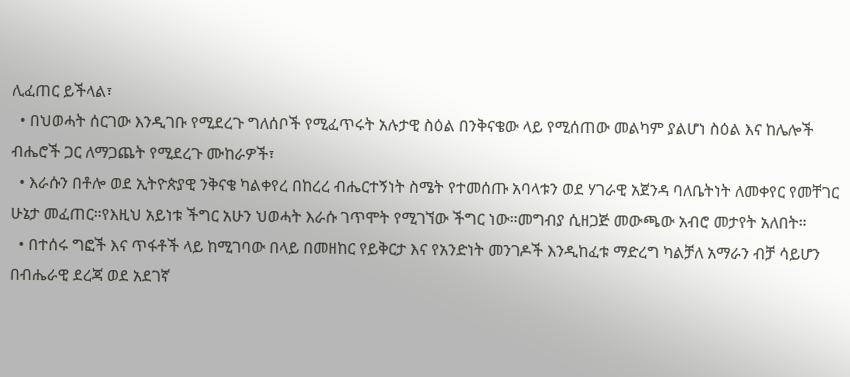ሊፈጠር ይችላል፣
  • በህወሓት ሰርገው እንዲገቡ የሚደረጉ ግለሰቦች የሚፈጥሩት አሉታዊ ስዕል በንቅናቄው ላይ የሚሰጠው መልካም ያልሆነ ስዕል እና ከሌሎች ብሔሮች ጋር ለማጋጨት የሚደረጉ ሙከራዎች፣
  • እራሱን በቶሎ ወደ ኢትዮጵያዊ ንቅናቄ ካልቀየረ በከረረ ብሔርተኝነት ስሜት የተመሰጡ አባላቱን ወደ ሃገራዊ አጀንዳ ባለቤትነት ለመቀየር የመቸገር ሁኔታ መፈጠር።የእዚህ አይነቱ ችግር አሁን ህወሓት እራሱ ገጥሞት የሚገኘው ችግር ነው።መግብያ ሲዘጋጅ መውጫው አብሮ መታየት አለበት።
  • በተሰሩ ግፎች እና ጥፋቶች ላይ ከሚገባው በላይ በመዘከር የይቅርታ እና የአንድነት መንገዶች እንዲከፈቱ ማድረግ ካልቻለ አማራን ብቻ ሳይሆን በብሔራዊ ደረጃ ወደ አደገኛ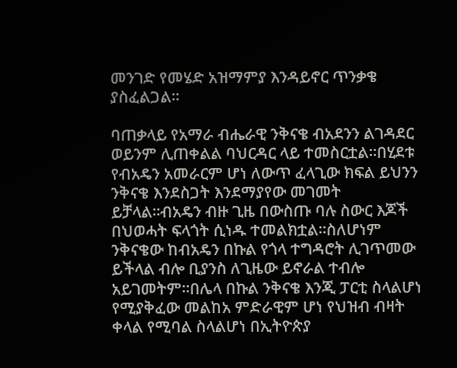መንገድ የመሄድ አዝማምያ እንዳይኖር ጥንቃቄ ያስፈልጋል።

ባጠቃላይ የአማራ ብሔራዊ ንቅናቄ ብአደንን ልገዳደር ወይንም ሊጠቀልል ባህርዳር ላይ ተመስርቷል።በሂደቱ የብአዴን አመራርም ሆነ ለውጥ ፈላጊው ክፍል ይህንን ንቅናቄ እንደስጋት እንደማያየው መገመት ይቻላል።ብአዴን ብዙ ጊዜ በውስጡ ባሉ ስውር እጆች በህወሓት ፍላጎት ሲነዱ ተመልክቷል።ስለሆነም ንቅናቄው ከብአዴን በኩል የጎላ ተግዳሮት ሊገጥመው ይችላል ብሎ ቢያንስ ለጊዜው ይኖራል ተብሎ አይገመትም።በሌላ በኩል ንቅናቄ እንጂ ፓርቲ ስላልሆነ የሚያቅፈው መልከአ ምድራዊም ሆነ የህዝብ ብዛት ቀላል የሚባል ስላልሆነ በኢትዮጵያ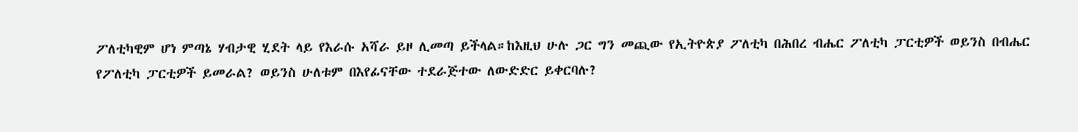ፖለቲካዊም ሆነ ምጣኔ ሃብታዊ ሂደት ላይ የእራሱ አሻራ ይዞ ሊመጣ ይችላል።ከእዚህ ሁሉ ጋር ግን መጪው የኢትዮጵያ ፖለቲካ በሕበረ ብሔር ፖለቲካ ፓርቲዎች ወይንስ በብሔር የፖለቲካ ፓርቲዎች ይመራል? ወይንስ ሁለቱም በእየፊናቸው ተደራጅተው ለውድድር ይቀርባሉ?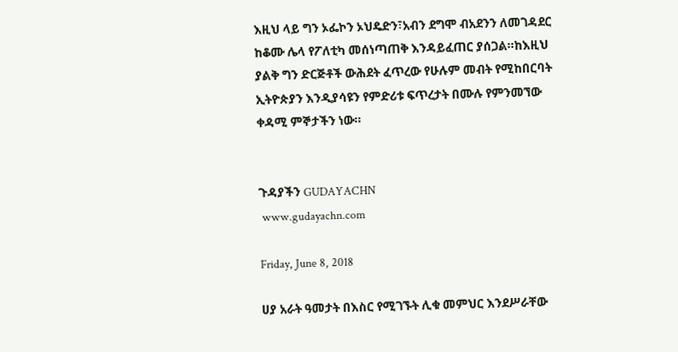እዚህ ላይ ግን ኦፌኮን ኦህዴድን፣አብን ደግሞ ብአደንን ለመገዳደር ከቆሙ ሌላ የፖለቲካ መሰነጣጠቅ እንዳይፈጠር ያሰጋል።ከእዚህ ያልቅ ግን ድርጅቶች ውሕደት ፈጥረው የሁሉም መብት የሚከበርባት ኢትዮጵያን እንዲያሳዩን የምድሪቱ ፍጥረታት በሙሉ የምንመኘው ቀዳሚ ምኞታችን ነው።


ጉዳያችን GUDAYACHN
 www.gudayachn.com

Friday, June 8, 2018

ሀያ አራት ዓመታት በእስር የሚገኙት ሊቁ መምህር እንደሥራቸው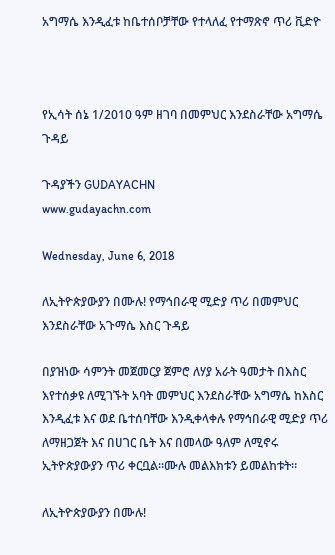አግማሴ እንዲፈቱ ከቤተሰቦቻቸው የተላለፈ የተማጽኖ ጥሪ ቪድዮ



የኢሳት ሰኔ 1/2010 ዓም ዘገባ በመምህር እንደስራቸው አግማሴ ጉዳይ

ጉዳያችን GUDAYACHN
www.gudayachn.com

Wednesday, June 6, 2018

ለኢትዮጵያውያን በሙሉ! የማኅበራዊ ሚድያ ጥሪ በመምህር እንደስራቸው አጉማሴ እስር ጉዳይ

በያዝነው ሳምንት መጀመርያ ጀምሮ ለሃያ አራት ዓመታት በእስር እየተሰቃዩ ለሚገኙት አባት መምህር እንደስራቸው አግማሴ ከእስር እንዲፈቱ እና ወደ ቤተሰባቸው እንዲቀላቀሉ የማኅበራዊ ሚድያ ጥሪ ለማዘጋጀት እና በሀገር ቤት እና በመላው ዓለም ለሚኖሩ ኢትዮጵያውያን ጥሪ ቀርቧል።ሙሉ መልእክቱን ይመልከቱት።

ለኢትዮጵያውያን በሙሉ!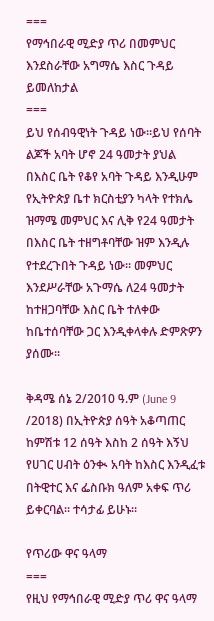===
የማኅበራዊ ሚድያ ጥሪ በመምህር እንደስራቸው አግማሴ እስር ጉዳይ ይመለከታል
===
ይህ የሰብዓዊነት ጉዳይ ነው።ይህ የሰባት ልጆች አባት ሆኖ 24 ዓመታት ያህል በእስር ቤት የቆየ አባት ጉዳይ እንዲሁም የኢትዮጵያ ቤተ ክርስቲያን ካላት የተክሌ ዝማሜ መምህር እና ሊቅ የ24 ዓመታት በእስር ቤት ተዘግቶባቸው ዝም እንዲሉ የተደረጉበት ጉዳይ ነው። መምህር እንደሥራቸው አጉማሴ ለ24 ዓመታት ከተዘጋባቸው እስር ቤት ተለቀው ከቤተሰባቸው ጋር እንዲቀላቀሉ ድምጽዎን ያሰሙ።

ቅዳሜ ሰኔ 2/2010 ዓ.ም (June 9 /2018) በኢትዮጵያ ሰዓት አቆጣጠር ከምሽቱ 12 ሰዓት እስከ 2 ሰዓት እኝህ የሀገር ሀብት ዕንቊ አባት ከእስር እንዲፈቱ በትዊተር እና ፌስቡክ ዓለም አቀፍ ጥሪ ይቀርባል። ተሳታፊ ይሁኑ።

የጥሪው ዋና ዓላማ
===
የዚህ የማኅበራዊ ሚድያ ጥሪ ዋና ዓላማ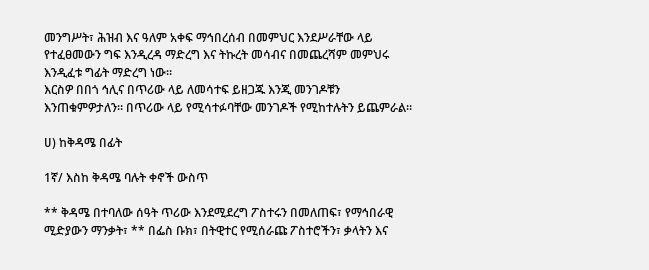መንግሥት፣ ሕዝብ እና ዓለም አቀፍ ማኅበረሰብ በመምህር እንደሥራቸው ላይ የተፈፀመውን ግፍ እንዲረዳ ማድረግ እና ትኩረት መሳብና በመጨረሻም መምህሩ እንዲፈቱ ግፊት ማድረግ ነው።
እርስዎ በበጎ ኅሊና በጥሪው ላይ ለመሳተፍ ይዘጋጁ እንጂ መንገዶቹን እንጠቁምዎታለን። በጥሪው ላይ የሚሳተፉባቸው መንገዶች የሚከተሉትን ይጨምራል።

ሀ) ከቅዳሜ በፊት

1ኛ/ እስከ ቅዳሜ ባሉት ቀኖች ውስጥ

** ቅዳሜ በተባለው ሰዓት ጥሪው እንደሚደረግ ፖስተሩን በመለጠፍ፣ የማኅበራዊ ሚድያውን ማንቃት፣ ** በፌስ ቡክ፣ በትዊተር የሚሰራጩ ፖስተሮችን፣ ቃላትን እና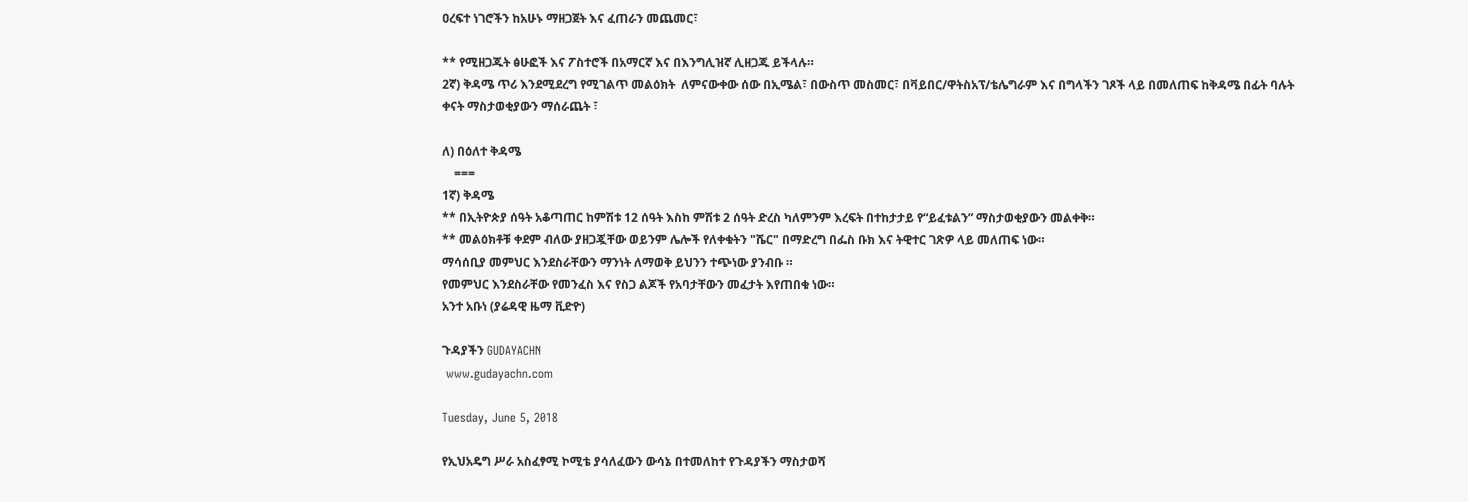ዐረፍተ ነገሮችን ከአሁኑ ማዘጋጀት እና ፈጠራን መጨመር፣

** የሚዘጋጁት ፅሁፎች እና ፖስተሮች በአማርኛ እና በእንግሊዝኛ ሊዘጋጁ ይችላሉ።
2ኛ) ቅዳሜ ጥሪ እንደሚደረግ የሚገልጥ መልዕክት  ለምናውቀው ሰው በኢሜል፣ በውስጥ መስመር፣ በቫይበር/ዋትስአፕ/ቴሌግራም እና በግላችን ገጾች ላይ በመለጠፍ ከቅዳሜ በፊት ባሉት ቀናት ማስታወቂያውን ማሰራጨት ፣

ለ) በዕለተ ቅዳሜ
    ===
1ኛ) ቅዳሜ
** በኢትዮጵያ ሰዓት አቆጣጠር ከምሽቱ 12 ሰዓት እስከ ምሽቱ 2 ሰዓት ድረስ ካለምንም እረፍት በተከታታይ የ“ይፈቱልን” ማስታወቂያውን መልቀቅ።
** መልዕክቶቹ ቀደም ብለው ያዘጋጇቸው ወይንም ሌሎች የለቀቁትን "ሼር" በማድረግ በፌስ ቡክ እና ትዊተር ገጽዎ ላይ መለጠፍ ነው።
ማሳሰቢያ መምህር እንደስራቸውን ማንነት ለማወቅ ይህንን ተጭነው ያንብቡ ።
የመምህር እንደስራቸው የመንፈስ እና የስጋ ልጆች የአባታቸውን መፈታት እየጠበቁ ነው።
አንተ አቡነ (ያሬዳዊ ዜማ ቪድዮ)

ጉዳያችን GUDAYACHN
 www.gudayachn.com

Tuesday, June 5, 2018

የኢህአዴግ ሥራ አስፈፃሚ ኮሚቴ ያሳለፈውን ውሳኔ በተመለከተ የጉዳያችን ማስታወሻ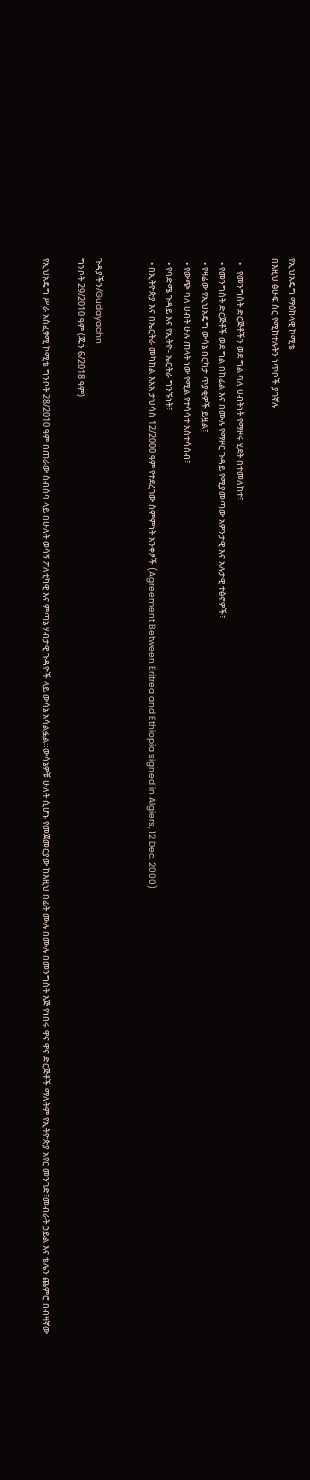የኢህአዴግ ማዕከላዊ ኮሚቴ
በእዚህ ፅሁፍ ስር የሚከተሉትን ነጥቦች ያገኛሉ

  •   የመንግስት ድርጅቶችን ወደ ግል ባለ ሀብትነት የማዞሩ ሂደት በተመለከተ፣
  • የመንግስት ድርጅቶች ወደ ግል በከፊል እና በሙሉ የማዞር ጉዳይ የሚያመጣው አዎንታዊ እና አሉታዊ ተፅኖዎች፣
  • የዛሬው የኢህአዴግ ውሳኔ በርካታ ጥያቂዎች ይዟል፣
  • የውጭ ባለ ሀብት ሁሉ ጠላት ነው የሚል የተሳሳተ አስተሳሰብ፣
  • የባድሜ ጉዳይ እና የኢትዮ- ኤርትራ ግንኙነት፣
  • በኢትዮጵያ እና በኤርትራ መካከል እአአ ታህሳስ 12/2000 ዓም የተደረገው ስምምነት አንቀፆች (Agreement Between Eritrea and Ethiopia signed in Algiers, 12 Dec. 2000)


ጉዳያችን/Gudayachn
ግንቦት 29/2010 ዓም (ጁን 6/2018 ዓም)

የኢህአዴግ ሥራ አስፈፃሚ ኮሚቴ ግንቦት 28/2010 ዓም በጠራው ስብሰባ ላይ በሁለት ወሳኝ ፖለቲካዊ እና ምጣኔ ሃብታዊ ጉዳዮች ላይ ውሳኔ አሳልፏል።ውሳኔዎቹ ሁለት ሲሆኑ የመጀመርያው ከእዚህ በፊት ሙሉ በሙሉ በመንግስት እጅ የነበሩ ዋና ዋና ድርጅቶች ማለትም የኢትዮጵያ አየር መንገድ፣መብራት ኃይል እና ቴሌን ጨምሮ በብዛኛው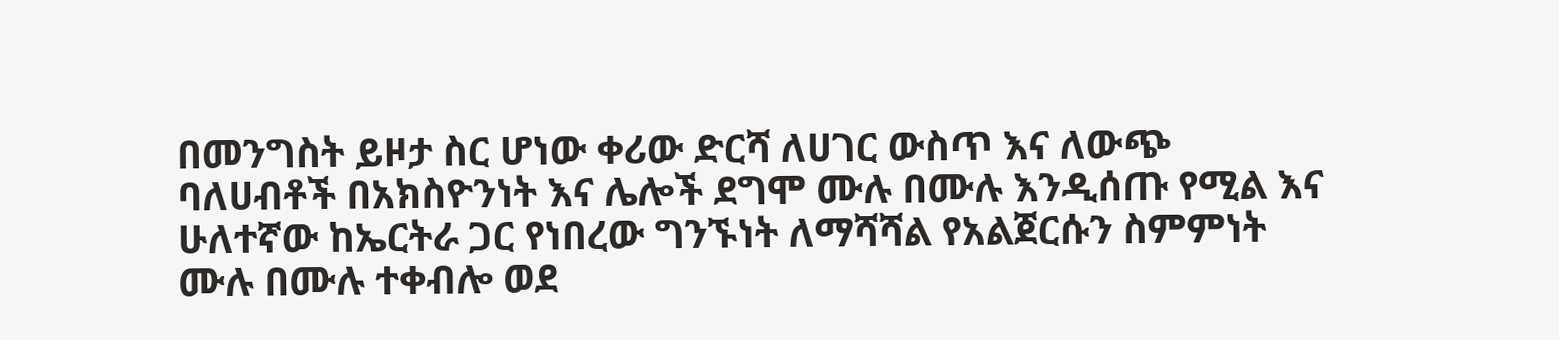በመንግስት ይዞታ ስር ሆነው ቀሪው ድርሻ ለሀገር ውስጥ እና ለውጭ ባለሀብቶች በአክስዮንነት እና ሌሎች ደግሞ ሙሉ በሙሉ እንዲሰጡ የሚል እና ሁለተኛው ከኤርትራ ጋር የነበረው ግንኙነት ለማሻሻል የአልጀርሱን ስምምነት ሙሉ በሙሉ ተቀብሎ ወደ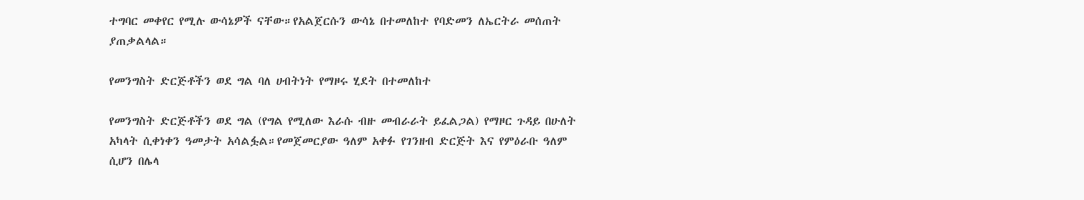ተግባር መቀየር የሚሉ ውሳኔዎች ናቸው።የአልጀርሱን ውሳኔ በተመለከተ የባድመን ለኤርትራ መሰጠት ያጠቃልላል።

የመንግስት ድርጅቶችን ወደ ግል ባለ ሀብትነት የማዞሩ ሂደት በተመለከተ

የመንግስት ድርጅቶችን ወደ ግል (የግል የሚለው እራሱ ብዙ መብራራት ይፈልጋል) የማዞር ጉዳይ በሁለት አካላት ሲቀነቀን ዓመታት አሳልፏል።የመጀመርያው ዓለም አቀፉ የገንዘብ ድርጅት እና የምዕራቡ ዓለም ሲሆን በሌላ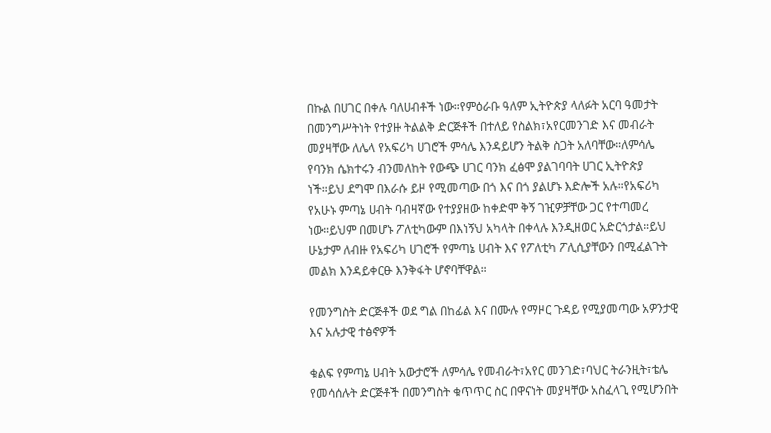በኩል በሀገር በቀሉ ባለሀብቶች ነው።የምዕራቡ ዓለም ኢትዮጵያ ላለፉት አርባ ዓመታት በመንግሥትነት የተያዙ ትልልቅ ድርጅቶች በተለይ የስልክ፣አየርመንገድ እና መብራት መያዛቸው ለሌላ የአፍሪካ ሀገሮች ምሳሌ እንዳይሆን ትልቅ ስጋት አለባቸው።ለምሳሌ የባንክ ሴክተሩን ብንመለከት የውጭ ሀገር ባንክ ፈፅሞ ያልገባባት ሀገር ኢትዮጵያ ነች።ይህ ደግሞ በእራሱ ይዞ የሚመጣው በጎ እና በጎ ያልሆኑ እድሎች አሉ።የአፍሪካ የአሁኑ ምጣኔ ሀብት ባብዛኛው የተያያዘው ከቀድሞ ቅኝ ገዢዎቻቸው ጋር የተጣመረ ነው።ይህም በመሆኑ ፖለቲካውም በእነኝህ አካላት በቀላሉ እንዲዘወር አድርጎታል።ይህ ሁኔታም ለብዙ የአፍሪካ ሀገሮች የምጣኔ ሀብት እና የፖለቲካ ፖሊሲያቸውን በሚፈልጉት መልክ እንዳይቀርፁ እንቅፋት ሆኖባቸዋል።

የመንግስት ድርጅቶች ወደ ግል በከፊል እና በሙሉ የማዞር ጉዳይ የሚያመጣው አዎንታዊ እና አሉታዊ ተፅኖዎች

ቁልፍ የምጣኔ ሀብት አውታሮች ለምሳሌ የመብራት፣አየር መንገድ፣ባህር ትራንዚት፣ቴሌ የመሳሰሉት ድርጅቶች በመንግስት ቁጥጥር ስር በዋናነት መያዛቸው አስፈላጊ የሚሆንበት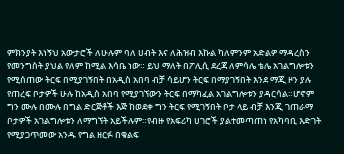ምክንያት እነኝህ አውታሮች ለሁሉም ባለ ሀብት እና ለሕዝብ እኩል ካለምንም አድልዎ ማዳረስን የመንግስት ያህል የለም ከሚል እሳቤ ነው። ይህ ማለት በፖሊሲ ደረጃ ለምሳሌ ቴሌ አገልግሎቱን የሚሰጠው ትርፍ በሚያገኝበት በአዲስ አበባ ብቻ ሳይሆን ትርፍ በማያገኝበት እንደ ማጂ ዞን ያሉ የጠረፍ ቦታዎች ሁሉ ከአዲስ አበባ የሚያገኘውን ትርፍ በማካፈል አገልግሎቱን ያዳርሳል።ሆኖም ግን ሙሉ በሙሉ በግል ድርጅቶች እጅ ከወደቀ ግን ትርፍ የሚገኝበት ቦታ ላይ ብቻ እንጂ ገጠራማ ቦታዎች አገልግሎቱን ለማግኘት አይችሉም።የብዙ የአፍሪካ ሀገሮች ያልተመጣጠነ የአካባቢ እድገት የሚያጋጥመው አንዱ የግል ዘርፉ በቁልፍ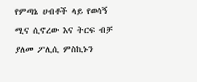የምጣኔ ሀብቶች ላይ የወሳኝ ሚና ሲኖረው እና ትርፍ ብቻ ያለመ ፖሊሲ ምስኪኑን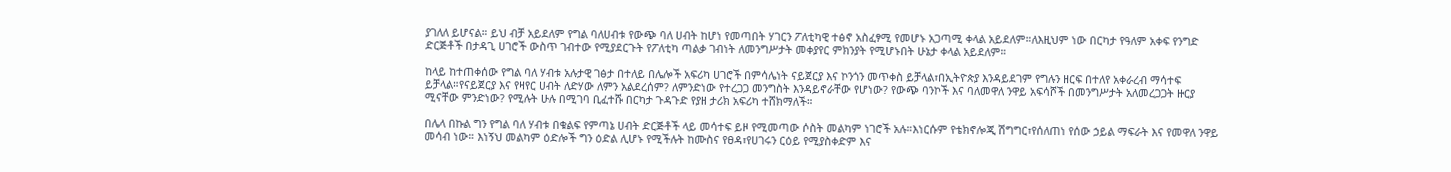ያገለለ ይሆናል። ይህ ብቻ አይደለም የግል ባለሀብቱ የውጭ ባለ ሀብት ከሆነ የመጣበት ሃገርን ፖለቲካዊ ተፅኖ አስፈፃሚ የመሆኑ አጋጣሚ ቀላል አይደለም።ለእዚህም ነው በርካታ የዓለም አቀፍ የንግድ ድርጅቶች በታዳጊ ሀገሮች ውስጥ ገብተው የሚያደርጉት የፖለቲካ ጣልቃ ገብነት ለመንግሥታት መቀያየር ምክንያት የሚሆኑበት ሁኔታ ቀላል አይደለም።

ከላይ ከተጠቀሰው የግል ባለ ሃብቱ አሉታዊ ገፅታ በተለይ በሌሎች አፍሪካ ሀገሮች በምሳሌነት ናይጀርያ እና ኮንጎን መጥቀስ ይቻላል፣በኢትዮጵያ እንዳይደገም የግሉን ዘርፍ በተለየ አቀራረብ ማሳተፍ ይቻላል።የናይጀርያ እና የዛየር ሀብት ለድሃው ለምን አልደረሰም? ለምንድነው የተረጋጋ መንግስት እንዳይኖራቸው የሆነው? የውጭ ባንኮች እና ባለመዋለ ንዋይ አፍሳሾች በመንግሥታት አለመረጋጋት ዙርያ ሚናቸው ምንድነው? የሚሉት ሁሉ በሚገባ ቢፈተሹ በርካታ ጉዳጉድ የያዘ ታሪክ አፍሪካ ተሸክማለች።

በሌላ በኩል ግን የግል ባለ ሃብቱ በቁልፍ የምጣኔ ሀብት ድርጅቶች ላይ መሳተፍ ይዞ የሚመጣው ሶስት መልካም ነገሮች አሉ።እነርሱም የቴክኖሎጂ ሽግግር፣የሰለጠነ የሰው ኃይል ማፍራት እና የመዋለ ንዋይ መሳብ ነው። እነኝህ መልካም ዕድሎች ግን ዕድል ሊሆኑ የሚችሉት ከሙስና የፀዳ፣የሀገሩን ርዕይ የሚያስቀድም እና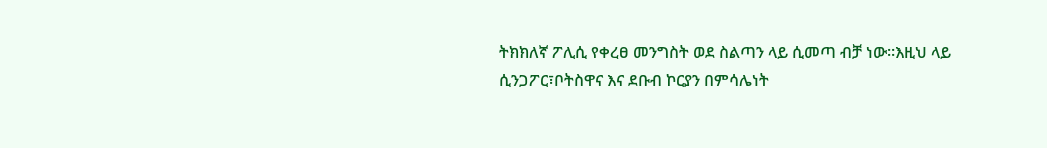ትክክለኛ ፖሊሲ የቀረፀ መንግስት ወደ ስልጣን ላይ ሲመጣ ብቻ ነው።እዚህ ላይ ሲንጋፖር፣ቦትስዋና እና ደቡብ ኮርያን በምሳሌነት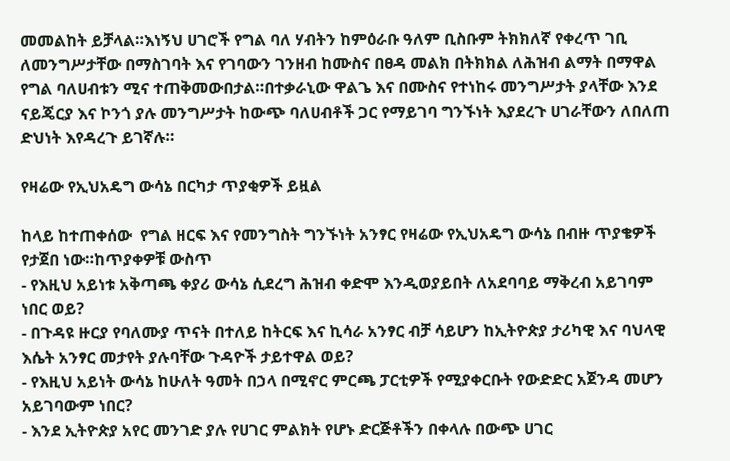መመልከት ይቻላል።እነኝህ ሀገሮች የግል ባለ ሃብትን ከምዕራቡ ዓለም ቢስቡም ትክክለኛ የቀረጥ ገቢ ለመንግሥታቸው በማስገባት እና የገባውን ገንዘብ ከሙስና በፀዳ መልክ በትክክል ለሕዝብ ልማት በማዋል የግል ባለሀብቱን ሚና ተጠቅመውበታል።በተቃራኒው ዋልጌ እና በሙስና የተነከሩ መንግሥታት ያላቸው እንደ ናይጄርያ እና ኮንጎ ያሉ መንግሥታት ከውጭ ባለሀብቶች ጋር የማይገባ ግንኙነት እያደረጉ ሀገራቸውን ለበለጠ ድህነት እየዳረጉ ይገኛሉ።

የዛሬው የኢህአዴግ ውሳኔ በርካታ ጥያቂዎች ይዟል

ከላይ ከተጠቀሰው  የግል ዘርፍ እና የመንግስት ግንኙነት አንፃር የዛሬው የኢህአዴግ ውሳኔ በብዙ ጥያቄዎች የታጀበ ነው።ከጥያቀዎቹ ውስጥ
- የእዚህ አይነቱ አቅጣጫ ቀያሪ ውሳኔ ሲደረግ ሕዝብ ቀድሞ እንዲወያይበት ለአደባባይ ማቅረብ አይገባም ነበር ወይ?
- በጉዳዩ ዙርያ የባለሙያ ጥናት በተለይ ከትርፍ እና ኪሳራ አንፃር ብቻ ሳይሆን ከኢትዮጵያ ታሪካዊ እና ባህላዊ እሴት አንፃር መታየት ያሉባቸው ጉዳዮች ታይተዋል ወይ?
- የእዚህ አይነት ውሳኔ ከሁለት ዓመት በኃላ በሚኖር ምርጫ ፓርቲዎች የሚያቀርቡት የውድድር አጀንዳ መሆን አይገባውም ነበር?
- እንደ ኢትዮጵያ አየር መንገድ ያሉ የሀገር ምልክት የሆኑ ድርጅቶችን በቀላሉ በውጭ ሀገር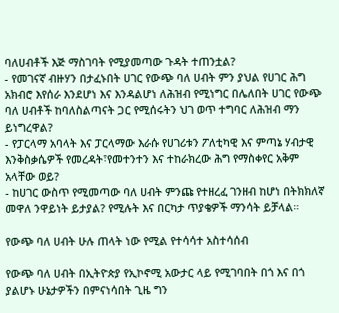ባለሀብቶች እጅ ማስገባት የሚያመጣው ጉዳት ተጠንቷል?
- የመገናኛ ብዙሃን በታፈኑበት ሀገር የውጭ ባለ ሀብት ምን ያህል የሀገር ሕግ አክብሮ እየሰራ እንደሆነ እና እንዳልሆነ ለሕዝብ የሚነግር በሌለበት ሀገር የውጭ ባለ ሀብቶች ከባለስልጣናት ጋር የሚሰሩትን ህገ ወጥ ተግባር ለሕዝብ ማን ይነግረዋል?
- የፓርላማ አባላት እና ፓርላማው እራሱ የሀገሪቱን ፖለቲካዊ እና ምጣኔ ሃብታዊ እንቅስቃሴዎች የመረዳት፣የመተንተን እና ተከራክረው ሕግ የማስቀየር አቅም አላቸው ወይ?
- ከሀገር ውስጥ የሚመጣው ባለ ሀብት ምንጩ የተዘረፈ ገንዘብ ከሆነ በትክክለኛ መዋለ ንዋይነት ይታያል? የሚሉት እና በርካታ ጥያቄዎች ማንሳት ይቻላል።

የውጭ ባለ ሀብት ሁሉ ጠላት ነው የሚል የተሳሳተ አስተሳሰብ

የውጭ ባለ ሀብት በኢትዮጵያ የኢኮኖሚ አውታር ላይ የሚገባበት በጎ እና በጎ ያልሆኑ ሁኔታዎችን በምናነሳበት ጊዜ ግን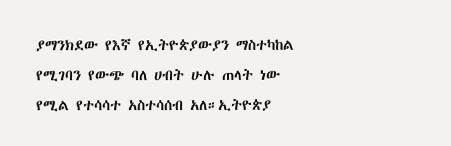ያማንክደው የእኛ የኢትዮጵያውያን ማስተካከል የሚገባን የውጭ ባለ ሀብት ሁሉ ጠላት ነው የሚል የተሳሳተ አስተሳሰብ አለ።ኢትዮጵያ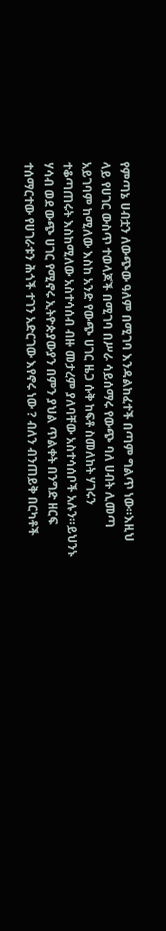የምጣኔ ሀብቷን ለውጭው ዓለም በሚገባ እንዳልከፈተች በጣም ግልጥ ነው።እዚህ ላይ የሀገር ውስጥ ተወላጆች በሚገባ በሥራ ሳይሰማሩ የውጭ ባለ ሀብት ሊመጣ አይገባም ከሚለው እስከ አንድ የውጭ ሀገር ዜጋ ሱቅ ከፍቶ ስመለከት ሃገሩን ተቆጣጠሩት እስከሚለው አስተሳሰብ ብዙ መታረም ያለባቸው አስተሳሰቦች አሉን።ይህንኑ ሃሳብ ወደ ውጭ ሀገር የሚኖሩ ኢትዮጵያውያን በምን ያህል ጥልቀት በንግድ ዘርፍ ተሰማርተው የሀገራቱን ሕጎች ተገን አድርገው እየኖሩ ነው ? ብለን ብንጠይቅ በርካቶች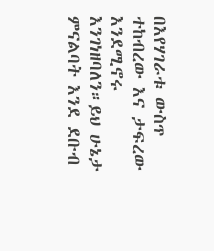በእየሃገራቱ ውስጥ ተከብረው እና ታፍረው እንደሚኖሩ እንገነዘባለን።ይህ ሁኔታ ምናልባት እንደ ደቡብ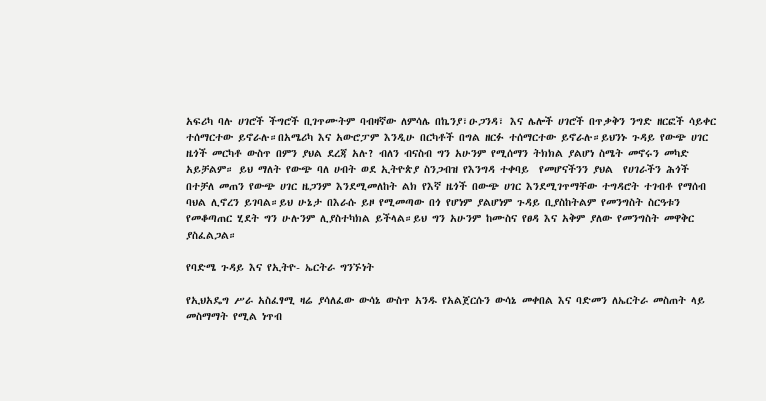አፍሪካ ባሉ ሀገሮች ችግሮች ቢገጥሙትም ባብዛኛው ለምሳሌ በኬንያ፣ዑጋንዳ፣ እና ሌሎች ሀገሮች በጥቃቅን ንግድ ዘርፎች ሳይቀር ተሰማርተው ይኖራሉ።በአሜሪካ እና አውሮፓም እንዲሁ በርካቶች በግል ዘርፉ ተሰማርተው ይኖራሉ።ይህንኑ ጉዳይ የውጭ ሀገር ዜጎች መርካቶ ውስጥ በምን ያህል ደረጃ አሉ? ብለን ብናስብ ግን አሁንም የሚሰማን ትክክል ያልሆነ ስሜት መኖሩን መካድ አይቻልም። ይህ ማለት የውጭ ባለ ሀብት ወደ ኢትዮጵያ ስንጋብዝ የእንግዳ ተቀባይ  የመሆናችንን ያህል  የሀገራችን ሕጎች በተቻለ መጠን የውጭ ሀገር ዜጋንም እንደሚመለከት ልክ የእኛ ዜጎች በውጭ ሀገር እንደሚገጥማቸው ተግዳሮት ተገብቶ የማሰብ ባህል ሊኖረን ይገባል።ይህ ሁኔታ በእራሱ ይዞ የሚመጣው በጎ የሆነም ያልሆነም ጉዳይ ቢያስከትልም የመንግስት ስርዓቱን የመቆጣጠር ሂደት ግን ሁሉንም ሊያስተካክል ይችላል።ይህ ግን አሁንም ከሙስና የፀዳ እና አቅም ያለው የመንግስት መዋቅር ያስፈልጋል።

የባድሜ ጉዳይ እና የኢትዮ- ኤርትራ ግንኙነት

የኢህአዴግ ሥራ አስፈፃሚ ዛሬ ያሳለፈው ውሳኔ ውስጥ አንዱ የአልጀርሱን ውሳኔ መቀበል እና ባድመን ለኤርትራ መስጠት ላይ መስማማት የሚል ነጥብ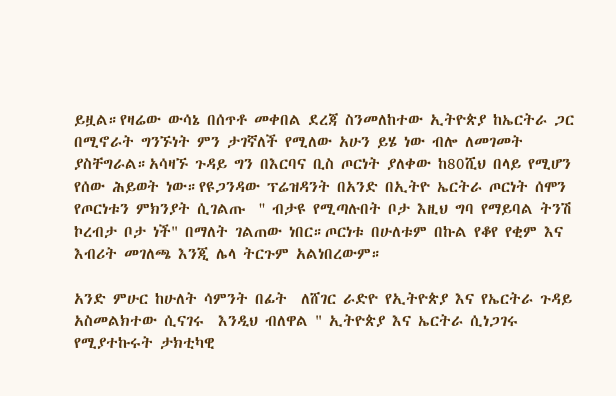ይዟል።የዛሬው ውሳኔ በሰጥቶ መቀበል ደረጃ ስንመለከተው ኢትዮጵያ ከኤርትራ ጋር በሚኖራት ግንኙነት ምን ታገኛለች የሚለው አሁን ይሄ ነው ብሎ ለመገመት ያስቸግራል።አሳዛኙ ጉዳይ ግን በእርባና ቢስ ጦርነት ያለቀው ከ80ሺህ በላይ የሚሆን የሰው ሕይወት ነው።የዩጋንዳው ፕሬዝዳንት በአንድ በኢትዮ ኤርትራ ጦርነት ሰሞን የጦርነቱን ምክንያት ሲገልጡ  '' ብታዩ የሚጣሉበት ቦታ እዚህ ግባ የማይባል ትንሽ ኮረብታ ቦታ ነች" በማለት ገልጠው ነበር።ጦርነቱ በሁለቱም በኩል የቆየ የቂም እና እብሪት መገለጫ እንጂ ሌላ ትርጉም አልነበረውም።

አንድ ምሁር ከሁለት ሳምንት በፊት  ለሸገር ራድዮ የኢትዮጵያ እና የኤርትራ ጉዳይ አስመልክተው ሲናገሩ  እንዲህ ብለዋል " ኢትዮጵያ እና ኤርትራ ሲነጋገሩ የሚያተኩሩት ታክቲካዊ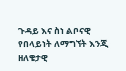ጉዳይ እና ስነ ልቦናዊ የበላይነት ለማግኘት እንጂ ዘለቄታዊ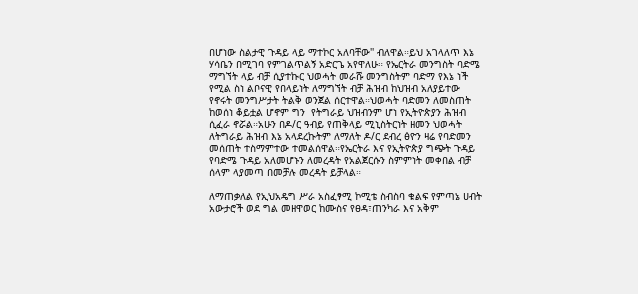በሆነው ስልታዊ ጉዳይ ላይ ማተኮር አለባቸው'' ብለዋል።ይህ አገላለጥ እኔ ሃሳቤን በሚገባ የምገልጥልኝ አድርጌ አየዋለሁ። የኤርትራ መንግስት ባድሜ ማግኘት ላይ ብቻ ሲያተኩር ህወሓት መራሹ መንግስትም ባድማ የእኔ ነች የሚል ስነ ልቦናዊ የበላይነት ለማግኘት ብቻ ሕዝብ ከህዝብ አለያይተው የኖሩት መንግሥታት ትልቅ ወንጀል ሰርተዋል።ህወሓት ባድመን ለመስጠት ከወሰነ ቆይቷል ሆኖም ግን  የትግራይ ህዝብንም ሆነ የኢትዮጵያን ሕዝብ ሲፈራ ኖሯል።አሁን በዶ/ር ዓብይ የጠቅላይ ሚኒስትርነት ዘመን ህወሓት ለትግራይ ሕዝብ እኔ አላደረኩትም ለማለት ዶ/ር ደብረ ፅዮን ዛሬ የባድመን መሰጠት ተስማምተው ተመልሰዋል።የኤርትራ እና የኢትዮጵያ ግጭት ጉዳይ የባድሜ ጉዳይ አለመሆኑን ለመረዳት የአልጀርሱን ስምምነት መቀበል ብቻ ሰላም ላያመጣ በመቻሉ መረዳት ይቻላል።

ለማጠቃለል የኢህአዴግ ሥራ አስፈፃሚ ኮሚቴ ስብስባ ቁልፍ የምጣኔ ሀብት አውታሮች ወደ ግል መዘዋወር ከሙስና የፀዳ፣ጠንካራ እና አቅም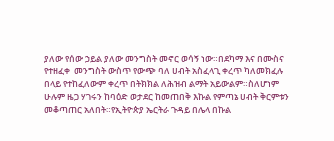ያለው የሰው ኃይል ያለው መንግስት መኖር ወሳኝ ነው።በደካማ እና በሙስና የተዘፈቀ  መንግስት ውስጥ የውጭ ባለ ሀብት አስፈላጊ ቀረጥ ካለመክፈሉ በላይ የተከፈለውም ቀረጥ በትክክል ለሕዝብ ልማት አይውልም።ስለሆነም ሁሉም ዜጋ ሃገሩን ከባዕድ ወታደር ከመጠበቅ እኩል የምጣኔ ሀብት ቅርምቱን መቆጣጠር አለበት።የኢትዮጵያ ኤርትራ ጉዳይ በሌላ በኩል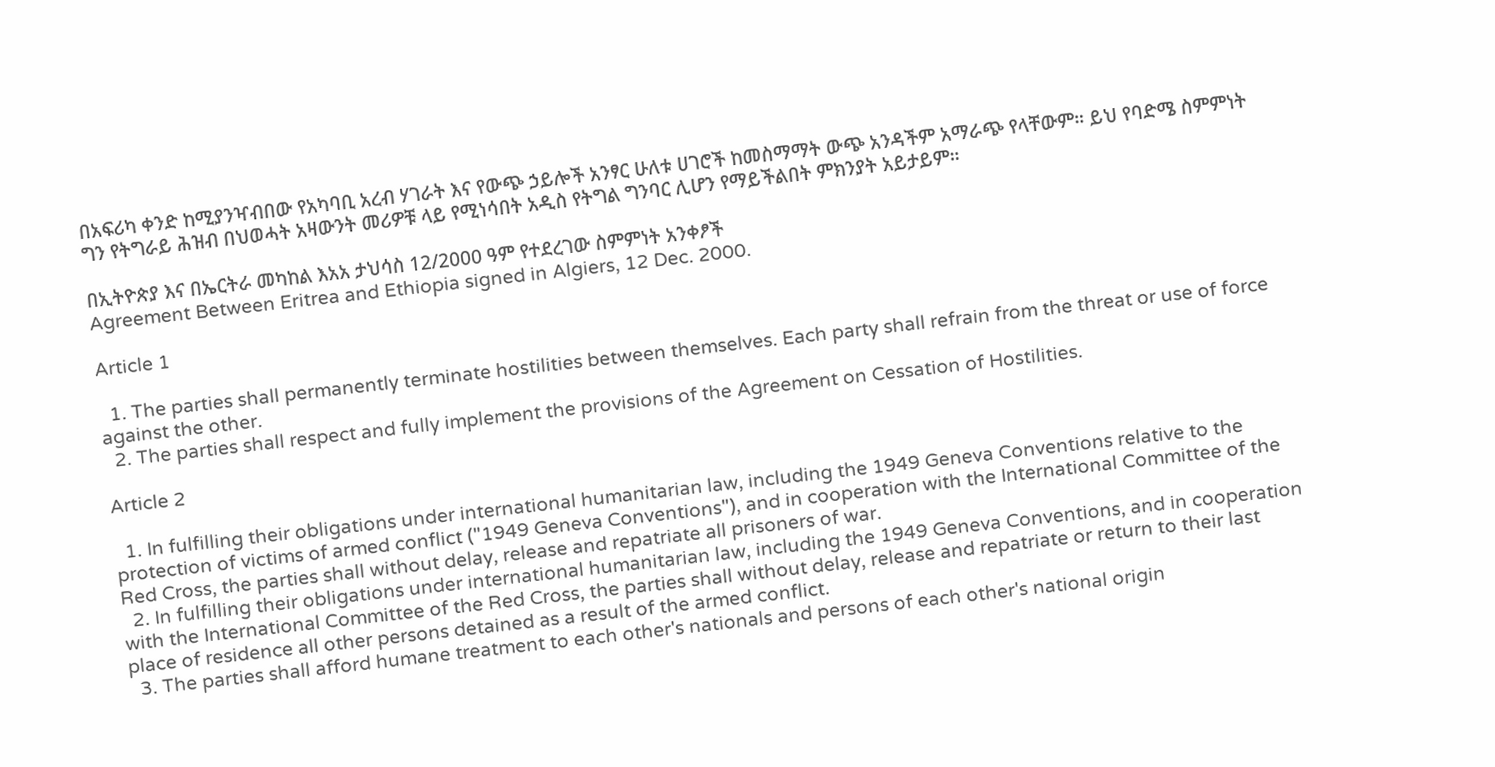በአፍሪካ ቀንድ ከሚያንዣብበው የአካባቢ አረብ ሃገራት እና የውጭ ኃይሎች አንፃር ሁለቱ ሀገሮች ከመስማማት ውጭ አንዳችም አማራጭ የላቸውም። ይህ የባድሜ ስምምነት ግን የትግራይ ሕዝብ በህወሓት አዛውንት መሪዎቹ ላይ የሚነሳበት አዲስ የትግል ግንባር ሊሆን የማይችልበት ምክንያት አይታይም።

በኢትዮጵያ እና በኤርትራ መካከል እአአ ታህሳስ 12/2000 ዓም የተደረገው ስምምነት አንቀፆች
Agreement Between Eritrea and Ethiopia signed in Algiers, 12 Dec. 2000.

Article 1

  1. The parties shall permanently terminate hostilities between themselves. Each party shall refrain from the threat or use of force against the other.
  2. The parties shall respect and fully implement the provisions of the Agreement on Cessation of Hostilities.

Article 2

  1. In fulfilling their obligations under international humanitarian law, including the 1949 Geneva Conventions relative to the protection of victims of armed conflict ("1949 Geneva Conventions"), and in cooperation with the International Committee of the Red Cross, the parties shall without delay, release and repatriate all prisoners of war.
  2. In fulfilling their obligations under international humanitarian law, including the 1949 Geneva Conventions, and in cooperation with the International Committee of the Red Cross, the parties shall without delay, release and repatriate or return to their last place of residence all other persons detained as a result of the armed conflict.
  3. The parties shall afford humane treatment to each other's nationals and persons of each other's national origin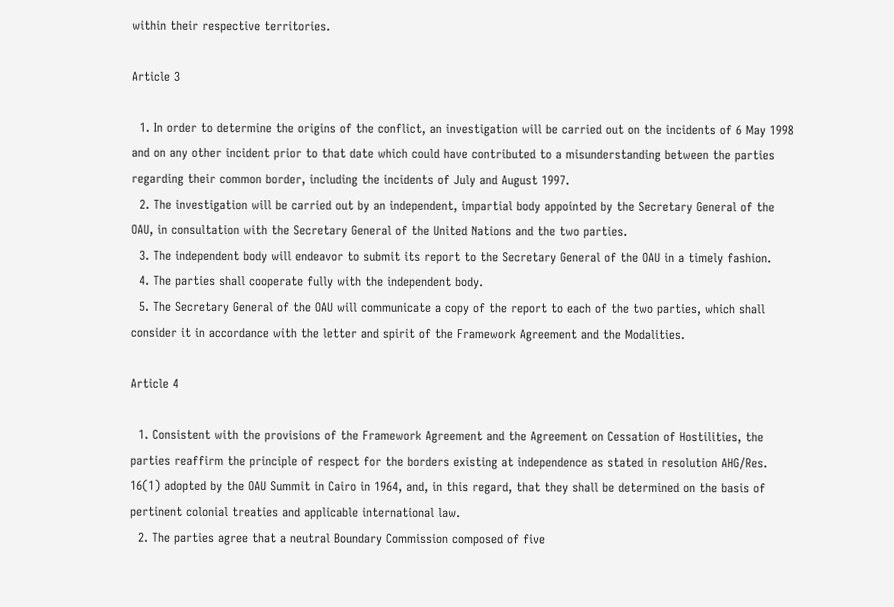within their respective territories.

Article 3

  1. In order to determine the origins of the conflict, an investigation will be carried out on the incidents of 6 May 1998 and on any other incident prior to that date which could have contributed to a misunderstanding between the parties regarding their common border, including the incidents of July and August 1997.
  2. The investigation will be carried out by an independent, impartial body appointed by the Secretary General of the OAU, in consultation with the Secretary General of the United Nations and the two parties.
  3. The independent body will endeavor to submit its report to the Secretary General of the OAU in a timely fashion.
  4. The parties shall cooperate fully with the independent body.
  5. The Secretary General of the OAU will communicate a copy of the report to each of the two parties, which shall consider it in accordance with the letter and spirit of the Framework Agreement and the Modalities.

Article 4

  1. Consistent with the provisions of the Framework Agreement and the Agreement on Cessation of Hostilities, the parties reaffirm the principle of respect for the borders existing at independence as stated in resolution AHG/Res. 16(1) adopted by the OAU Summit in Cairo in 1964, and, in this regard, that they shall be determined on the basis of pertinent colonial treaties and applicable international law.
  2. The parties agree that a neutral Boundary Commission composed of five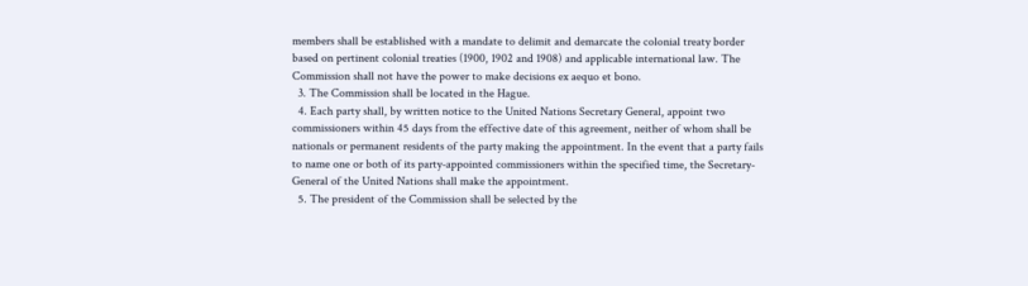members shall be established with a mandate to delimit and demarcate the colonial treaty border based on pertinent colonial treaties (1900, 1902 and 1908) and applicable international law. The Commission shall not have the power to make decisions ex aequo et bono.
  3. The Commission shall be located in the Hague.
  4. Each party shall, by written notice to the United Nations Secretary General, appoint two commissioners within 45 days from the effective date of this agreement, neither of whom shall be nationals or permanent residents of the party making the appointment. In the event that a party fails to name one or both of its party-appointed commissioners within the specified time, the Secretary-General of the United Nations shall make the appointment.
  5. The president of the Commission shall be selected by the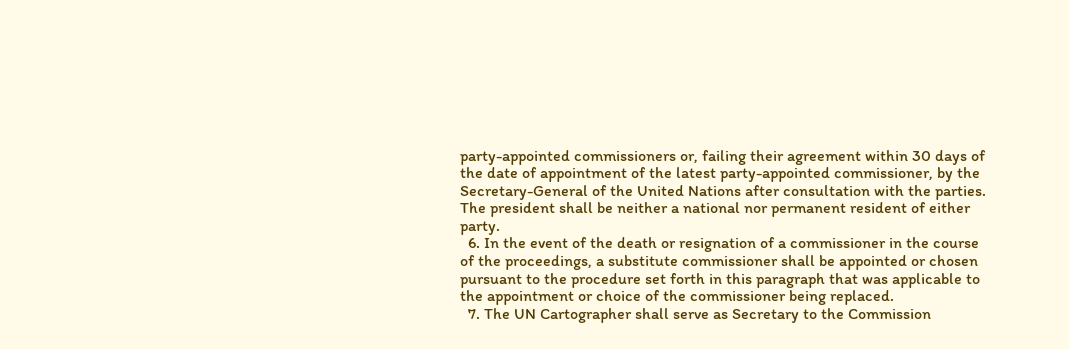party-appointed commissioners or, failing their agreement within 30 days of the date of appointment of the latest party-appointed commissioner, by the Secretary-General of the United Nations after consultation with the parties. The president shall be neither a national nor permanent resident of either party.
  6. In the event of the death or resignation of a commissioner in the course of the proceedings, a substitute commissioner shall be appointed or chosen pursuant to the procedure set forth in this paragraph that was applicable to the appointment or choice of the commissioner being replaced.
  7. The UN Cartographer shall serve as Secretary to the Commission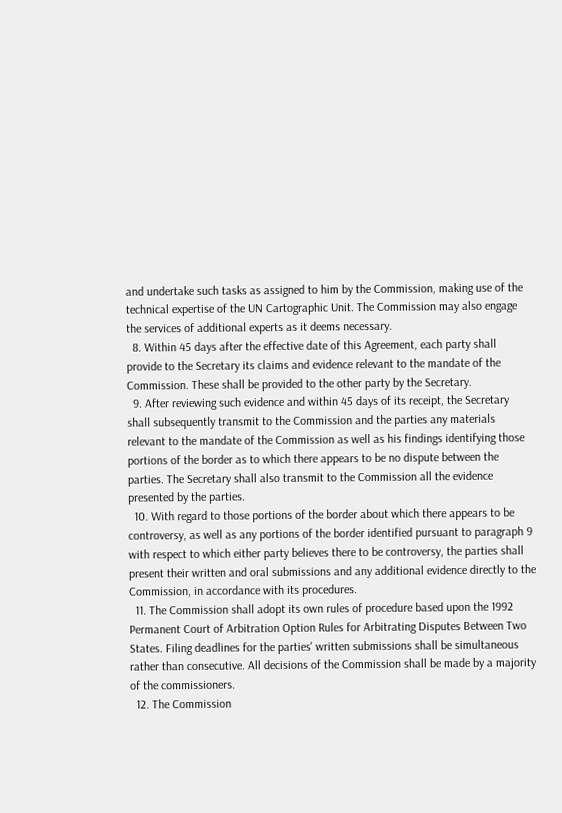and undertake such tasks as assigned to him by the Commission, making use of the technical expertise of the UN Cartographic Unit. The Commission may also engage the services of additional experts as it deems necessary.
  8. Within 45 days after the effective date of this Agreement, each party shall provide to the Secretary its claims and evidence relevant to the mandate of the Commission. These shall be provided to the other party by the Secretary.
  9. After reviewing such evidence and within 45 days of its receipt, the Secretary shall subsequently transmit to the Commission and the parties any materials relevant to the mandate of the Commission as well as his findings identifying those portions of the border as to which there appears to be no dispute between the parties. The Secretary shall also transmit to the Commission all the evidence presented by the parties.
  10. With regard to those portions of the border about which there appears to be controversy, as well as any portions of the border identified pursuant to paragraph 9 with respect to which either party believes there to be controversy, the parties shall present their written and oral submissions and any additional evidence directly to the Commission, in accordance with its procedures.
  11. The Commission shall adopt its own rules of procedure based upon the 1992 Permanent Court of Arbitration Option Rules for Arbitrating Disputes Between Two States. Filing deadlines for the parties' written submissions shall be simultaneous rather than consecutive. All decisions of the Commission shall be made by a majority of the commissioners.
  12. The Commission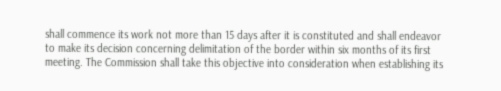shall commence its work not more than 15 days after it is constituted and shall endeavor to make its decision concerning delimitation of the border within six months of its first meeting. The Commission shall take this objective into consideration when establishing its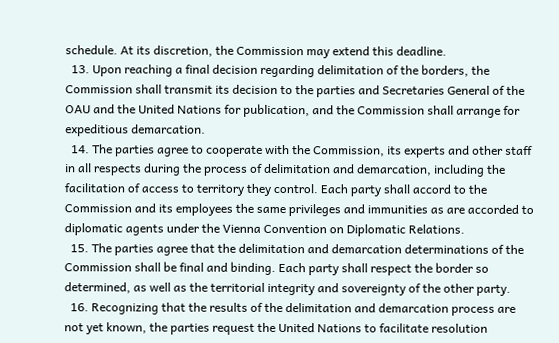schedule. At its discretion, the Commission may extend this deadline.
  13. Upon reaching a final decision regarding delimitation of the borders, the Commission shall transmit its decision to the parties and Secretaries General of the OAU and the United Nations for publication, and the Commission shall arrange for expeditious demarcation.
  14. The parties agree to cooperate with the Commission, its experts and other staff in all respects during the process of delimitation and demarcation, including the facilitation of access to territory they control. Each party shall accord to the Commission and its employees the same privileges and immunities as are accorded to diplomatic agents under the Vienna Convention on Diplomatic Relations.
  15. The parties agree that the delimitation and demarcation determinations of the Commission shall be final and binding. Each party shall respect the border so determined, as well as the territorial integrity and sovereignty of the other party.
  16. Recognizing that the results of the delimitation and demarcation process are not yet known, the parties request the United Nations to facilitate resolution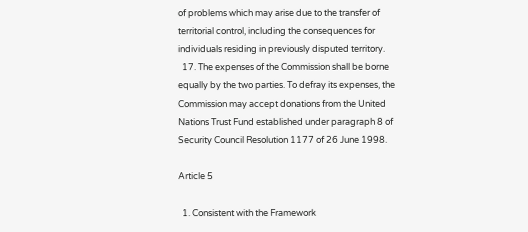of problems which may arise due to the transfer of territorial control, including the consequences for individuals residing in previously disputed territory.
  17. The expenses of the Commission shall be borne equally by the two parties. To defray its expenses, the Commission may accept donations from the United Nations Trust Fund established under paragraph 8 of Security Council Resolution 1177 of 26 June 1998.

Article 5

  1. Consistent with the Framework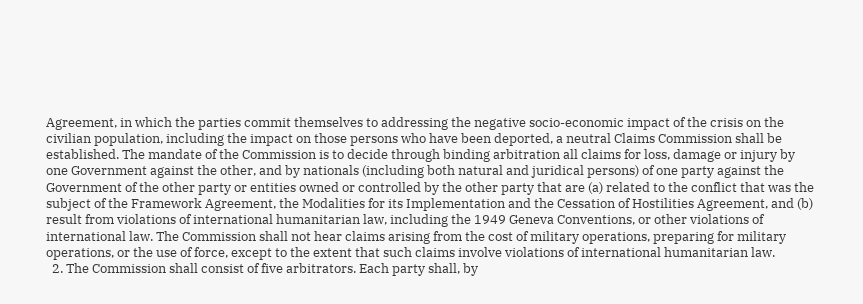Agreement, in which the parties commit themselves to addressing the negative socio-economic impact of the crisis on the civilian population, including the impact on those persons who have been deported, a neutral Claims Commission shall be established. The mandate of the Commission is to decide through binding arbitration all claims for loss, damage or injury by one Government against the other, and by nationals (including both natural and juridical persons) of one party against the Government of the other party or entities owned or controlled by the other party that are (a) related to the conflict that was the subject of the Framework Agreement, the Modalities for its Implementation and the Cessation of Hostilities Agreement, and (b) result from violations of international humanitarian law, including the 1949 Geneva Conventions, or other violations of international law. The Commission shall not hear claims arising from the cost of military operations, preparing for military operations, or the use of force, except to the extent that such claims involve violations of international humanitarian law.
  2. The Commission shall consist of five arbitrators. Each party shall, by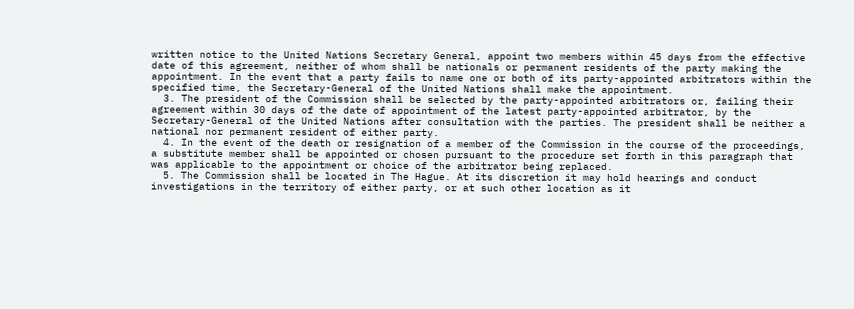written notice to the United Nations Secretary General, appoint two members within 45 days from the effective date of this agreement, neither of whom shall be nationals or permanent residents of the party making the appointment. In the event that a party fails to name one or both of its party-appointed arbitrators within the specified time, the Secretary-General of the United Nations shall make the appointment.
  3. The president of the Commission shall be selected by the party-appointed arbitrators or, failing their agreement within 30 days of the date of appointment of the latest party-appointed arbitrator, by the Secretary-General of the United Nations after consultation with the parties. The president shall be neither a national nor permanent resident of either party.
  4. In the event of the death or resignation of a member of the Commission in the course of the proceedings, a substitute member shall be appointed or chosen pursuant to the procedure set forth in this paragraph that was applicable to the appointment or choice of the arbitrator being replaced.
  5. The Commission shall be located in The Hague. At its discretion it may hold hearings and conduct investigations in the territory of either party, or at such other location as it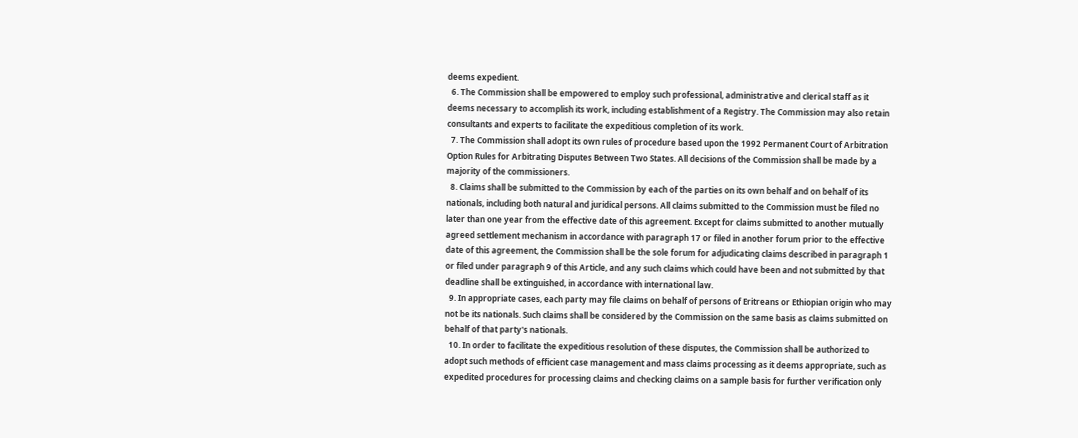deems expedient.
  6. The Commission shall be empowered to employ such professional, administrative and clerical staff as it deems necessary to accomplish its work, including establishment of a Registry. The Commission may also retain consultants and experts to facilitate the expeditious completion of its work.
  7. The Commission shall adopt its own rules of procedure based upon the 1992 Permanent Court of Arbitration Option Rules for Arbitrating Disputes Between Two States. All decisions of the Commission shall be made by a majority of the commissioners.
  8. Claims shall be submitted to the Commission by each of the parties on its own behalf and on behalf of its nationals, including both natural and juridical persons. All claims submitted to the Commission must be filed no later than one year from the effective date of this agreement. Except for claims submitted to another mutually agreed settlement mechanism in accordance with paragraph 17 or filed in another forum prior to the effective date of this agreement, the Commission shall be the sole forum for adjudicating claims described in paragraph 1 or filed under paragraph 9 of this Article, and any such claims which could have been and not submitted by that deadline shall be extinguished, in accordance with international law.
  9. In appropriate cases, each party may file claims on behalf of persons of Eritreans or Ethiopian origin who may not be its nationals. Such claims shall be considered by the Commission on the same basis as claims submitted on behalf of that party's nationals.
  10. In order to facilitate the expeditious resolution of these disputes, the Commission shall be authorized to adopt such methods of efficient case management and mass claims processing as it deems appropriate, such as expedited procedures for processing claims and checking claims on a sample basis for further verification only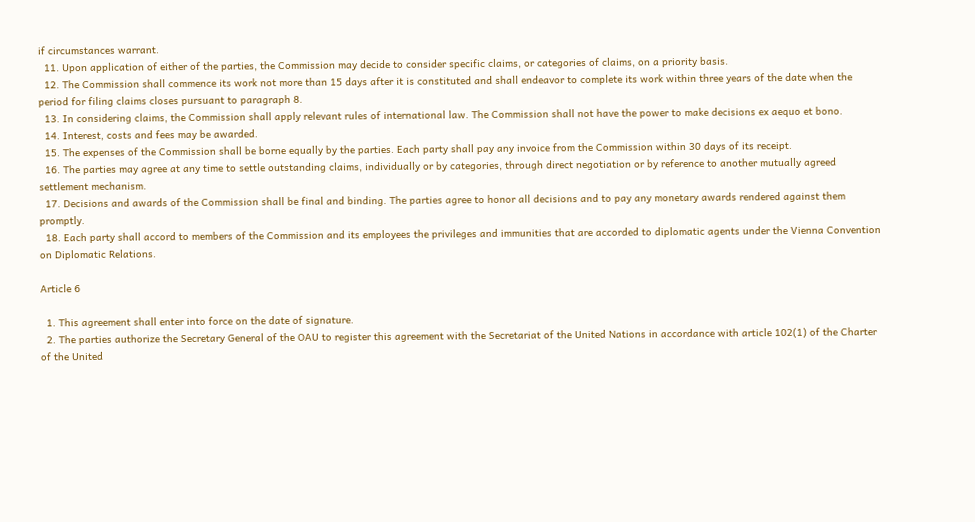if circumstances warrant.
  11. Upon application of either of the parties, the Commission may decide to consider specific claims, or categories of claims, on a priority basis.
  12. The Commission shall commence its work not more than 15 days after it is constituted and shall endeavor to complete its work within three years of the date when the period for filing claims closes pursuant to paragraph 8.
  13. In considering claims, the Commission shall apply relevant rules of international law. The Commission shall not have the power to make decisions ex aequo et bono.
  14. Interest, costs and fees may be awarded.
  15. The expenses of the Commission shall be borne equally by the parties. Each party shall pay any invoice from the Commission within 30 days of its receipt.
  16. The parties may agree at any time to settle outstanding claims, individually or by categories, through direct negotiation or by reference to another mutually agreed settlement mechanism.
  17. Decisions and awards of the Commission shall be final and binding. The parties agree to honor all decisions and to pay any monetary awards rendered against them promptly.
  18. Each party shall accord to members of the Commission and its employees the privileges and immunities that are accorded to diplomatic agents under the Vienna Convention on Diplomatic Relations.

Article 6

  1. This agreement shall enter into force on the date of signature.
  2. The parties authorize the Secretary General of the OAU to register this agreement with the Secretariat of the United Nations in accordance with article 102(1) of the Charter of the United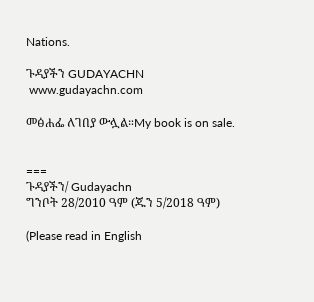Nations.

ጉዳያችን GUDAYACHN
 www.gudayachn.com

መፅሐፌ ለገበያ ውሏል።My book is on sale.


===
ጉዳያችን/ Gudayachn
ግንቦት 28/2010 ዓም (ጁን 5/2018 ዓም)

(Please read in English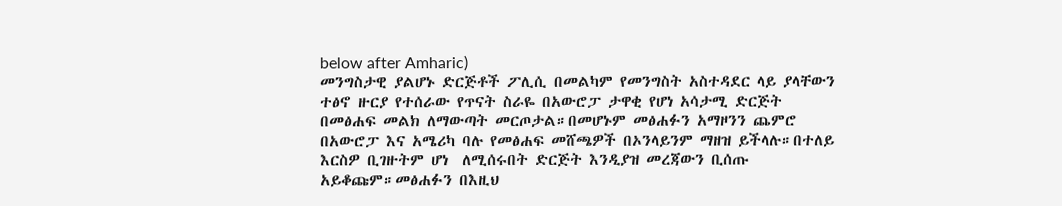below after Amharic)
መንግስታዊ ያልሆኑ ድርጅቶች ፖሊሲ በመልካም የመንግስት አስተዳደር ላይ ያላቸውን ተፅኖ ዙርያ የተሰራው የጥናት ስራዬ በአውሮፓ ታዋቂ የሆነ አሳታሚ ድርጅት በመፅሐፍ መልክ ለማውጣት መርጦታል።በመሆኑም መፅሐፉን አማዞንን ጨምሮ በአውሮፓ እና አሜሪካ ባሉ የመፅሐፍ መሸጫዎች በኦንላይንም ማዘዝ ይችላሉ።በተለይ እርስዎ ቢገዙትም ሆነ  ለሚሰሩበት ድርጅት እንዲያዝ መረጃውን ቢሰጡ አይቆጩም።መፅሐፉን በእዚህ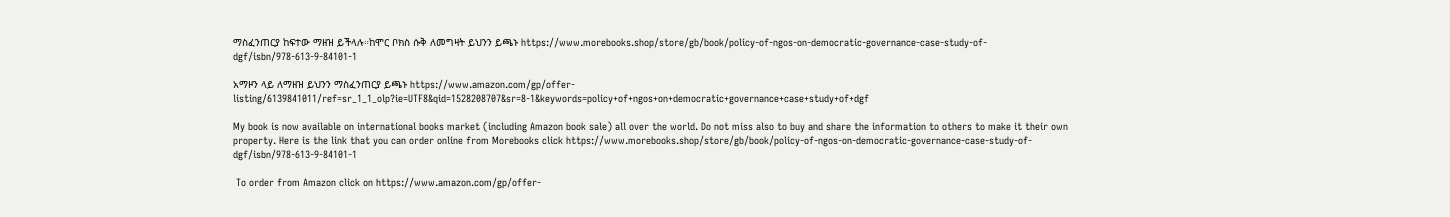ማስፈንጠርያ ከፍተው ማዘዝ ይችላሉ።ከሞር ቦክስ ሱቅ ለመግዛት ይህንን ይጫኑ https://www.morebooks.shop/store/gb/book/policy-of-ngos-on-democratic-governance-case-study-of-dgf/isbn/978-613-9-84101-1

አማዞን ላይ ለማዘዝ ይህንን ማስፈንጠርያ ይጫኑ https://www.amazon.com/gp/offer-listing/6139841011/ref=sr_1_1_olp?ie=UTF8&qid=1528208707&sr=8-1&keywords=policy+of+ngos+on+democratic+governance+case+study+of+dgf

My book is now available on international books market (including Amazon book sale) all over the world. Do not miss also to buy and share the information to others to make it their own property. Here is the link that you can order online from Morebooks click https://www.morebooks.shop/store/gb/book/policy-of-ngos-on-democratic-governance-case-study-of-dgf/isbn/978-613-9-84101-1

 To order from Amazon click on https://www.amazon.com/gp/offer-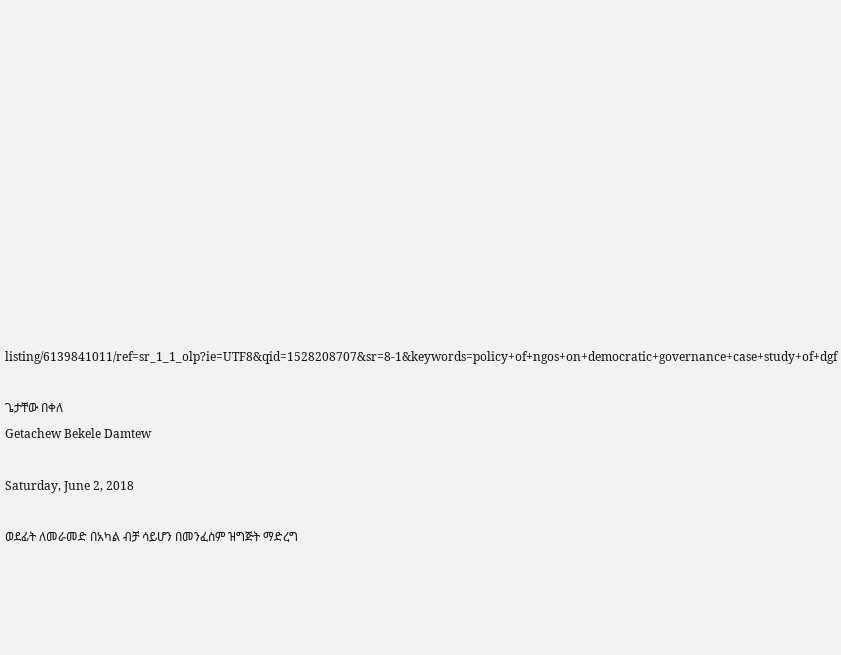listing/6139841011/ref=sr_1_1_olp?ie=UTF8&qid=1528208707&sr=8-1&keywords=policy+of+ngos+on+democratic+governance+case+study+of+dgf

ጌታቸው በቀለ
Getachew Bekele Damtew

Saturday, June 2, 2018

ወደፊት ለመራመድ በአካል ብቻ ሳይሆን በመንፈስም ዝግጅት ማድረግ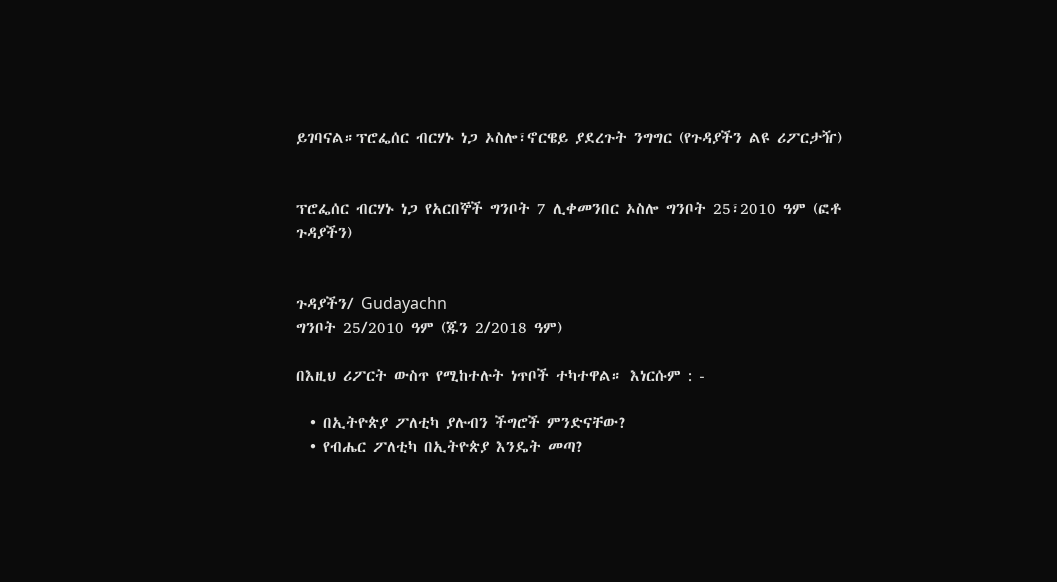ይገባናል።ፕሮፌሰር ብርሃኑ ነጋ ኦስሎ፣ኖርዌይ ያደረጉት ንግግር (የጉዳያችን ልዩ ሪፖርታዥ)


ፕሮፌሰር ብርሃኑ ነጋ የአርበኞች ግንቦት 7 ሊቀመንበር ኦስሎ ግንቦት 25፣2010 ዓም (ፎቶ ጉዳያችን)


ጉዳያችን/ Gudayachn
ግንቦት 25/2010 ዓም (ጁን 2/2018 ዓም)

በእዚህ ሪፖርት ውስጥ የሚከተሉት ነጥቦች ተካተዋል። እነርሱም : -

  • በኢትዮጵያ ፖለቲካ ያሉብን ችግሮች ምንድናቸው?
  • የብሔር ፖለቲካ በኢትዮጵያ እንዴት መጣ?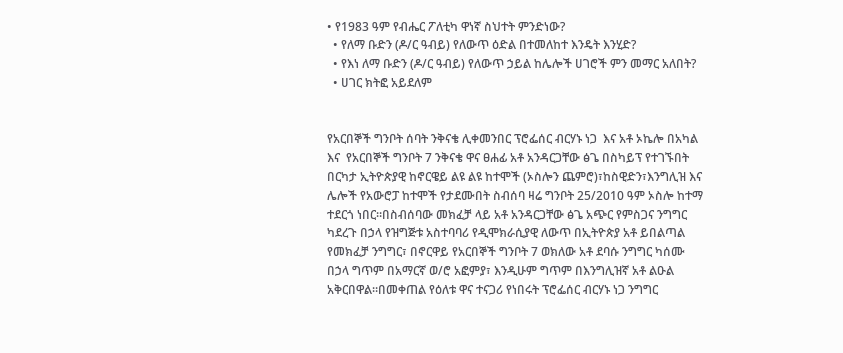• የ1983 ዓም የብሔር ፖለቲካ ዋነኛ ስህተት ምንድነው?
  • የለማ ቡድን (ዶ/ር ዓብይ) የለውጥ ዕድል በተመለከተ እንዴት እንሂድ?
  • የእነ ለማ ቡድን (ዶ/ር ዓብይ) የለውጥ ኃይል ከሌሎች ሀገሮች ምን መማር አለበት?
  • ሀገር ክትፎ አይደለም


የአርበኞች ግንቦት ሰባት ንቅናቄ ሊቀመንበር ፕሮፌሰር ብርሃኑ ነጋ  እና አቶ ኦኬሎ በአካል እና  የአርበኞች ግንቦት 7 ንቅናቄ ዋና ፀሐፊ አቶ አንዳርጋቸው ፅጌ በስካይፕ የተገኙበት በርካታ ኢትዮጵያዊ ከኖርዌይ ልዩ ልዩ ከተሞች (ኦስሎን ጨምሮ)፣ከስዊድን፣እንግሊዝ እና ሌሎች የአውሮፓ ከተሞች የታደሙበት ስብሰባ ዛሬ ግንቦት 25/2010 ዓም ኦስሎ ከተማ ተደርጎ ነበር።በስብሰባው መክፈቻ ላይ አቶ አንዳርጋቸው ፅጌ አጭር የምስጋና ንግግር ካደረጉ በኃላ የዝግጅቱ አስተባባሪ የዲሞክራሲያዊ ለውጥ በኢትዮጵያ አቶ ይበልጣል የመክፈቻ ንግግር፣ በኖርዋይ የአርበኞች ግንቦት 7 ወክለው አቶ ደባሱ ንግግር ካሰሙ በኃላ ግጥም በአማርኛ ወ/ሮ አፎምያ፣ እንዲሁም ግጥም በእንግሊዝኛ አቶ ልዑል አቅርበዋል።በመቀጠል የዕለቱ ዋና ተናጋሪ የነበሩት ፕሮፌሰር ብርሃኑ ነጋ ንግግር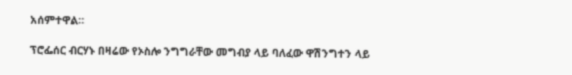አሰምተዋል።

ፕሮፌሰር ብርሃኑ በዛሬው የኦስሎ ንግግራቸው መግብያ ላይ ባለፈው ዋሽንግተን ላይ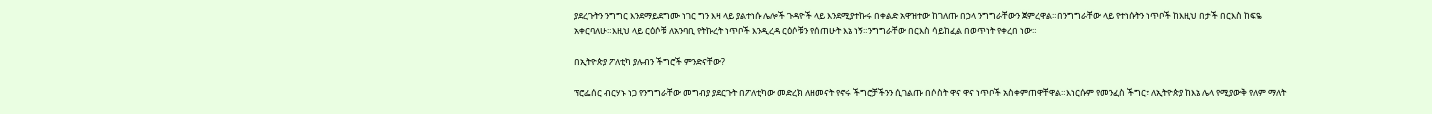ያደረጉትን ንግግር እንደማይደግሙ ነገር ግን እዛ ላይ ያልተነሱ ሌሎች ጉዳዮች ላይ እንደሚያተኩሩ በቀልድ አዋዝተው ከገለጡ በኃላ ንግግራቸውን ጀምረዋል።በንግግራቸው ላይ የተነሱትን ነጥቦች ከእዚህ በታች በርእስ ከፍዬ አቀርባለሁ።እዚህ ላይ ርዕሶቹ ለአንባቢ የትኩረት ነጥቦች እንዲረዳ ርዕሶቹን የሰጠሁት እኔ ነኝ።ንግግራቸው በርእስ ሳይከፈል በወጥነት የቀረበ ነው።

በኢትዮጵያ ፖለቲካ ያሉብን ችግሮች ምንድናቸው?

ፕሮፌሰር ብርሃኑ ነጋ የንግግራቸው መግብያ ያደርጉት በፖለቲካው መድረክ ለዘመናት የኖሩ ችግሮቻችንን ሲገልጡ በሶስት ዋና ዋና ነጥቦች አስቀምጠዋቸዋል።እነርሱም የመንፈስ ችግር፣ ለኢትዮጵያ ከእኔ ሌላ የሚያውቅ የለም ማለት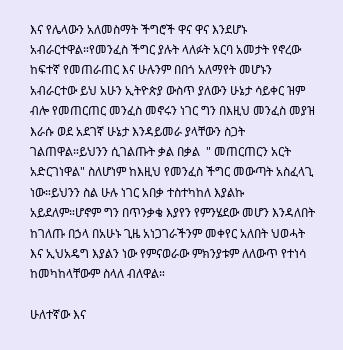እና የሌላውን አለመስማት ችግሮች ዋና ዋና እንደሆኑ አብራርተዋል።የመንፈስ ችግር ያሉት ላለፉት አርባ አመታት የኖረው ከፍተኛ የመጠራጠር እና ሁሉንም በበጎ አለማየት መሆኑን አብራርተው ይህ አሁን ኢትዮጵያ ውስጥ ያለውን ሁኔታ ሳይቀር ዝም ብሎ የመጠርጠር መንፈስ መኖሩን ነገር ግን በእዚህ መንፈስ መያዝ እራሱ ወደ አደገኛ ሁኔታ እንዳይመራ ያላቸውን ስጋት ገልጠዋል።ይህንን ሲገልጡት ቃል በቃል  " መጠርጠርን አርት አድርገነዋል" ስለሆነም ከእዚህ የመንፈስ ችግር መውጣት አስፈላጊ ነው።ይህንን ስል ሁሉ ነገር አበቃ ተስተካከለ እያልኩ አይደለም።ሆኖም ግን በጥንቃቄ እያየን የምንሄደው መሆን እንዳለበት ከገለጡ በኃላ በአሁኑ ጊዜ አነጋገራችንም መቀየር አለበት ህወሓት እና ኢህአዴግ እያልን ነው የምናወራው ምክንያቱም ለለውጥ የተነሳ ከመካከላቸውም ስላለ ብለዋል።

ሁለተኛው እና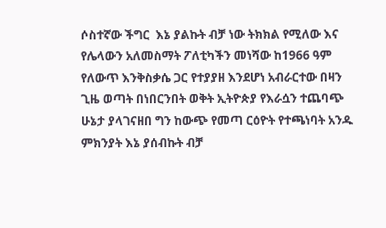ሶስተኛው ችግር  እኔ ያልኩት ብቻ ነው ትክክል የሚለው እና የሌላውን አለመስማት ፖለቲካችን መነሻው ከ1966 ዓም የለውጥ እንቅስቃሴ ጋር የተያያዘ እንደሆነ አብራርተው በዛን ጊዜ ወጣት በነበርንበት ወቅት ኢትዮጵያ የእራሷን ተጨባጭ ሁኔታ ያላገናዘበ ግን ከውጭ የመጣ ርዕዮት የተጫነባት አንዱ ምክንያት እኔ ያሰብኩት ብቻ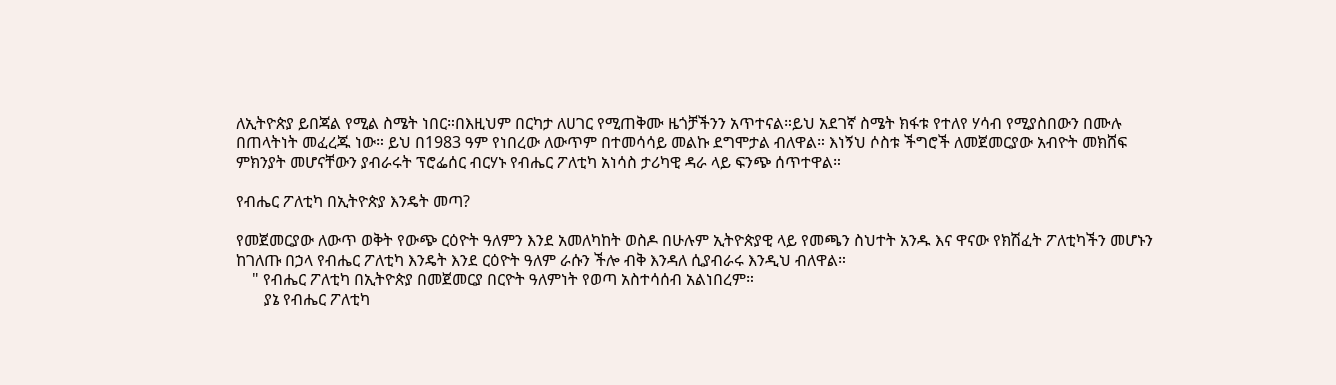ለኢትዮጵያ ይበጃል የሚል ስሜት ነበር።በእዚህም በርካታ ለሀገር የሚጠቅሙ ዜጎቻችንን አጥተናል።ይህ አደገኛ ስሜት ክፋቱ የተለየ ሃሳብ የሚያስበውን በሙሉ በጠላትነት መፈረጁ ነው። ይህ በ1983 ዓም የነበረው ለውጥም በተመሳሳይ መልኩ ደግሞታል ብለዋል። እነኝህ ሶስቱ ችግሮች ለመጀመርያው አብዮት መክሸፍ ምክንያት መሆናቸውን ያብራሩት ፕሮፌሰር ብርሃኑ የብሔር ፖለቲካ አነሳስ ታሪካዊ ዳራ ላይ ፍንጭ ሰጥተዋል።

የብሔር ፖለቲካ በኢትዮጵያ እንዴት መጣ?

የመጀመርያው ለውጥ ወቅት የውጭ ርዕዮት ዓለምን እንደ አመለካከት ወስዶ በሁሉም ኢትዮጵያዊ ላይ የመጫን ስህተት አንዱ እና ዋናው የክሽፈት ፖለቲካችን መሆኑን ከገለጡ በኃላ የብሔር ፖለቲካ እንዴት እንደ ርዕዮት ዓለም ራሱን ችሎ ብቅ እንዳለ ሲያብራሩ እንዲህ ብለዋል።
    " የብሔር ፖለቲካ በኢትዮጵያ በመጀመርያ በርዮት ዓለምነት የወጣ አስተሳሰብ አልነበረም።
       ያኔ የብሔር ፖለቲካ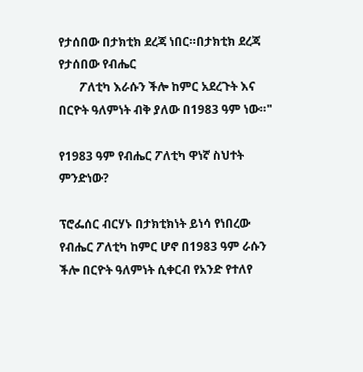የታሰበው በታክቲክ ደረጃ ነበር።በታክቲክ ደረጃ የታሰበው የብሔር
       ፖለቲካ እራሱን ችሎ ከምር አደረጉት እና በርዮት ዓለምነት ብቅ ያለው በ1983 ዓም ነው።"

የ1983 ዓም የብሔር ፖለቲካ ዋነኛ ስህተት ምንድነው?

ፕሮፌሰር ብርሃኑ በታክቲክነት ይነሳ የነበረው የብሔር ፖለቲካ ከምር ሆኖ በ1983 ዓም ራሱን ችሎ በርዮት ዓለምነት ሲቀርብ የአንድ የተለየ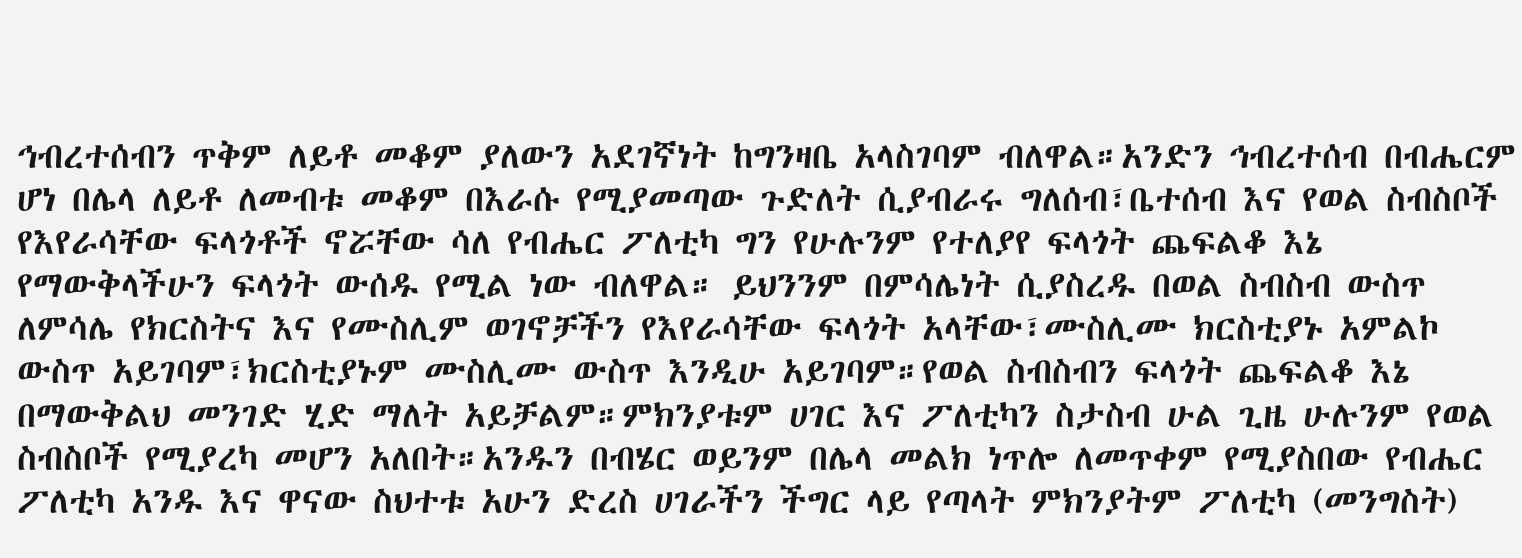ኅብረተሰብን ጥቅም ለይቶ መቆም ያለውን አደገኛነት ከግንዛቤ አላስገባም ብለዋል።አንድን ኅብረተሰብ በብሔርም ሆነ በሌላ ለይቶ ለመብቱ መቆም በእራሱ የሚያመጣው ጉድለት ሲያብራሩ ግለሰብ፣ቤተሰብ እና የወል ስብስቦች የእየራሳቸው ፍላጎቶች ኖሯቸው ሳለ የብሔር ፖለቲካ ግን የሁሉንም የተለያየ ፍላጎት ጨፍልቆ እኔ የማውቅላችሁን ፍላጎት ውሰዱ የሚል ነው ብለዋል። ይህንንም በምሳሌነት ሲያስረዱ በወል ስብስብ ውስጥ ለምሳሌ የክርስትና እና የሙስሊም ወገኖቻችን የእየራሳቸው ፍላጎት አላቸው፣ሙስሊሙ ክርስቲያኑ አምልኮ ውስጥ አይገባም፣ክርስቲያኑም ሙስሊሙ ውስጥ እንዲሁ አይገባም።የወል ስብስብን ፍላጎት ጨፍልቆ እኔ በማውቅልህ መንገድ ሂድ ማለት አይቻልም።ምክንያቱም ሀገር እና ፖለቲካን ስታስብ ሁል ጊዜ ሁሉንም የወል ስብስቦች የሚያረካ መሆን አለበት።አንዱን በብሄር ወይንም በሌላ መልክ ነጥሎ ለመጥቀም የሚያስበው የብሔር ፖለቲካ አንዱ እና ዋናው ስህተቱ አሁን ድረስ ሀገራችን ችግር ላይ የጣላት ምክንያትም ፖለቲካ (መንግስት)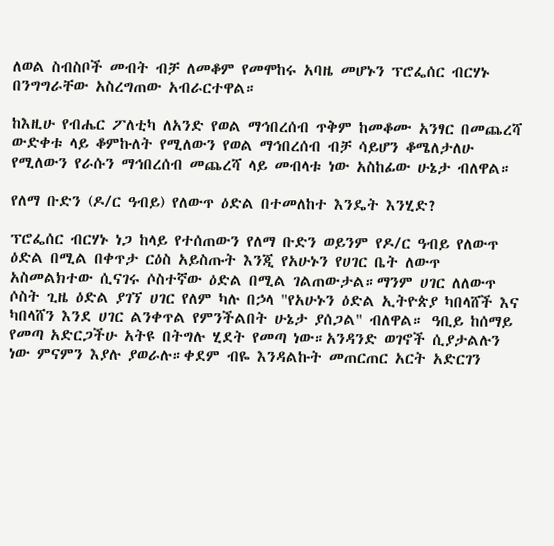ለወል ስብስቦች መብት ብቻ ለመቆም የመሞከሩ አባዜ መሆኑን ፕሮፌሰር ብርሃኑ በንግግራቸው አስረግጠው አብራርተዋል።

ከእዚሁ የብሔር ፖለቲካ ለአንድ የወል ማኅበረሰብ ጥቅም ከመቆሙ አንፃር በመጨረሻ ውድቀቱ ላይ ቆምኩለት የሚለውን የወል ማኅበረሰብ ብቻ ሳይሆን ቆሜለታለሁ የሚለውን የራሱን ማኅበረሰብ መጨረሻ ላይ መብላቱ ነው አስከፊው ሁኔታ ብለዋል።

የለማ ቡድን (ዶ/ር ዓብይ) የለውጥ ዕድል በተመለከተ እንዴት እንሂድ?

ፕሮፌሰር ብርሃኑ ነጋ ከላይ የተሰጠውን የለማ ቡድን ወይንም የዶ/ር ዓብይ የለውጥ ዕድል በሚል በቀጥታ ርዕስ አይስጡት እንጂ የአሁኑን የሀገር ቤት ለውጥ አስመልክተው ሲናገሩ ሶስተኛው ዕድል በሚል ገልጠውታል።ማንም ሀገር ለለውጥ ሶስት ጊዜ ዕድል ያገኘ ሀገር የለም ካሉ በኃላ "የአሁኑን ዕድል ኢትዮጵያ ካበላሸች እና ካበላሸን እንደ ሀገር ልንቀጥል የምንችልበት ሁኔታ ያሰጋል" ብለዋል። ዓቢይ ከሰማይ የመጣ አድርጋችሁ አትዩ በትግሉ ሂደት የመጣ ነው።አንዳንድ ወገኖች ሲያታልሉን ነው ምናምን እያሉ ያወራሉ።ቀደም ብዬ እንዳልኩት መጠርጠር አርት አድርገን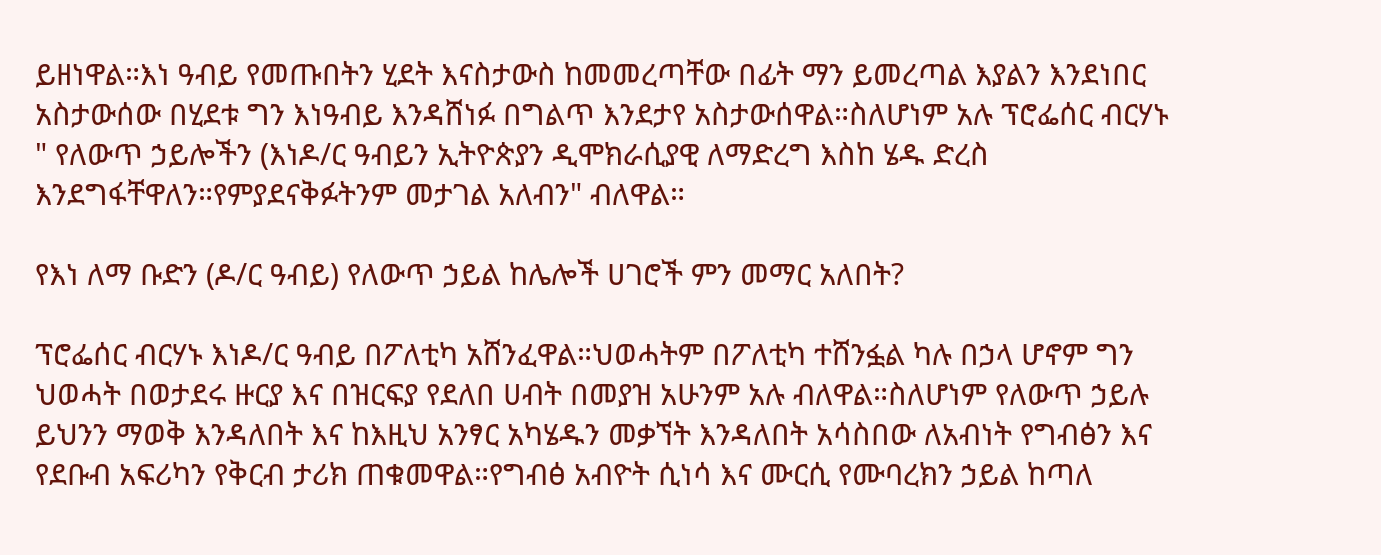ይዘነዋል።እነ ዓብይ የመጡበትን ሂደት እናስታውስ ከመመረጣቸው በፊት ማን ይመረጣል እያልን እንደነበር አስታውሰው በሂደቱ ግን እነዓብይ እንዳሸነፉ በግልጥ እንደታየ አስታውሰዋል።ስለሆነም አሉ ፕሮፌሰር ብርሃኑ " የለውጥ ኃይሎችን (እነዶ/ር ዓብይን ኢትዮጵያን ዲሞክራሲያዊ ለማድረግ እስከ ሄዱ ድረስ እንደግፋቸዋለን።የምያደናቅፉትንም መታገል አለብን" ብለዋል።

የእነ ለማ ቡድን (ዶ/ር ዓብይ) የለውጥ ኃይል ከሌሎች ሀገሮች ምን መማር አለበት?

ፕሮፌሰር ብርሃኑ እነዶ/ር ዓብይ በፖለቲካ አሸንፈዋል።ህወሓትም በፖለቲካ ተሸንፏል ካሉ በኃላ ሆኖም ግን ህወሓት በወታደሩ ዙርያ እና በዝርፍያ የደለበ ሀብት በመያዝ አሁንም አሉ ብለዋል።ስለሆነም የለውጥ ኃይሉ ይህንን ማወቅ እንዳለበት እና ከእዚህ አንፃር አካሄዱን መቃኘት እንዳለበት አሳስበው ለአብነት የግብፅን እና የደቡብ አፍሪካን የቅርብ ታሪክ ጠቁመዋል።የግብፅ አብዮት ሲነሳ እና ሙርሲ የሙባረክን ኃይል ከጣለ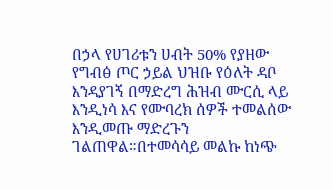በኃላ የሀገሪቱን ሀብት 50% የያዘው የግብፅ ጦር ኃይል ህዝቡ የዕለት ዳቦ እንዳያገኝ በማድረግ ሕዝብ ሙርሲ ላይ እንዲነሳ እና የሙባረክ ሰዎች ተመልሰው እንዲመጡ ማድረጉን ገልጠዋል።በተመሳሳይ መልኩ ከነጭ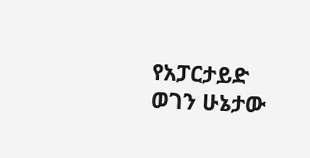የአፓርታይድ ወገን ሁኔታው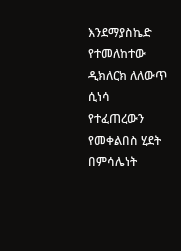እንደማያስኬድ የተመለከተው ዲክለርክ ለለውጥ ሲነሳ የተፈጠረውን የመቀልበስ ሂደት በምሳሌነት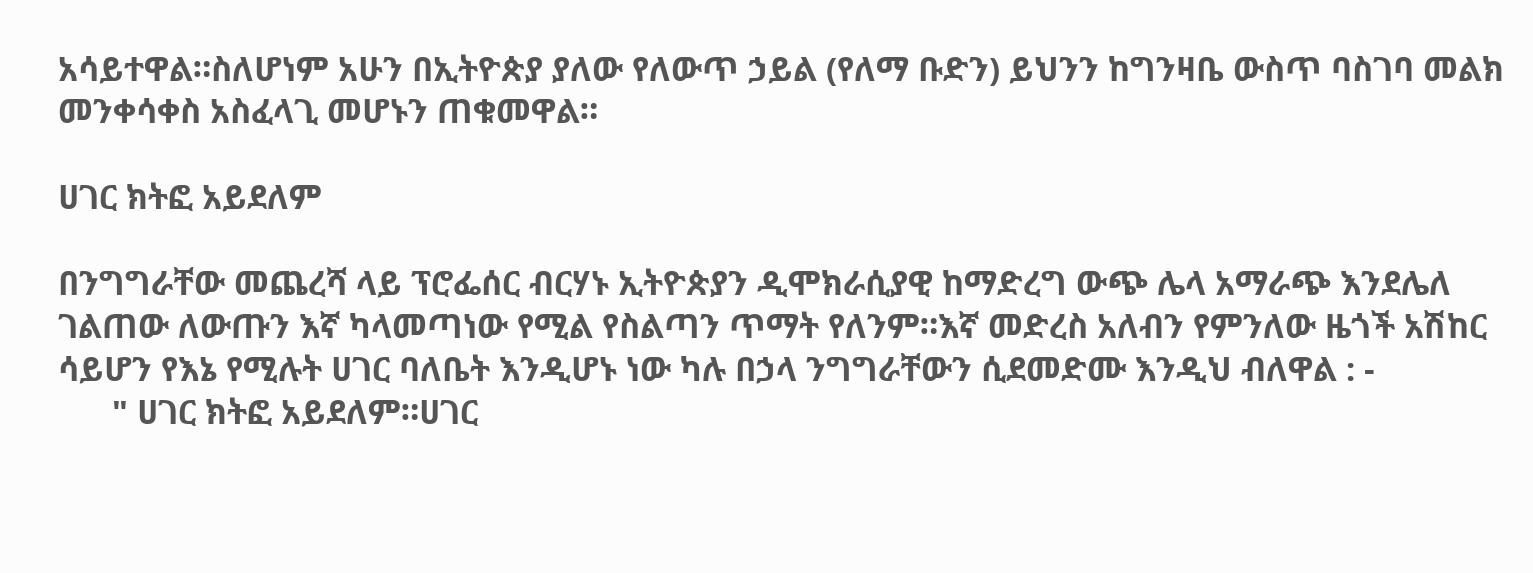አሳይተዋል።ስለሆነም አሁን በኢትዮጵያ ያለው የለውጥ ኃይል (የለማ ቡድን) ይህንን ከግንዛቤ ውስጥ ባስገባ መልክ መንቀሳቀስ አስፈላጊ መሆኑን ጠቁመዋል።

ሀገር ክትፎ አይደለም

በንግግራቸው መጨረሻ ላይ ፕሮፌሰር ብርሃኑ ኢትዮጵያን ዲሞክራሲያዊ ከማድረግ ውጭ ሌላ አማራጭ እንደሌለ ገልጠው ለውጡን እኛ ካላመጣነው የሚል የስልጣን ጥማት የለንም።እኛ መድረስ አለብን የምንለው ዜጎች አሽከር ሳይሆን የእኔ የሚሉት ሀገር ባለቤት እንዲሆኑ ነው ካሉ በኃላ ንግግራቸውን ሲደመድሙ እንዲህ ብለዋል : -
      " ሀገር ክትፎ አይደለም።ሀገር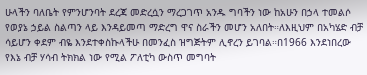ሁላችን ባለቤት የምንሆንባት ደረጃ መድረሷን ማረጋገጥ አንዱ ግባችን ነው ከአሁን በኃላ ተመልሶ የወያኔ ኃይል ስልጣን ላይ እንዳይመጣ ማድረግ ዋና ስራችን መሆን አለበት።ለእዚህም በአካሄድ ብቻ ሳይሆን ቀደም ብዬ እንደተቀስኩላችሁ በመንፈስ ዝግጅትም ሊኖረን ይገባል።በ1966 እንደነበረው የእኔ ብቻ ሃሳብ ትክክል ነው የሚል ፖለቲካ ውስጥ መግባት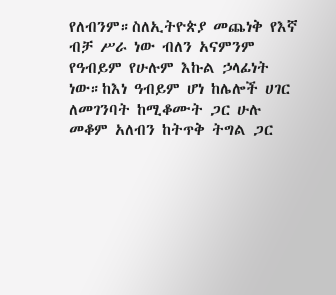የለብንም።ስለኢትዮጵያ መጨነቅ የእኛ ብቻ ሥራ ነው ብለን አናምንም የዓብይም የሁሉም እኩል ኃላፊነት ነው።ከእነ ዓብይም ሆነ ከሌሎች ሀገር ለመገንባት ከሚቆሙት ጋር ሁሉ መቆም አለብን ከትጥቅ ትግል ጋር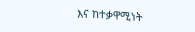እና ከተቃዋሚነት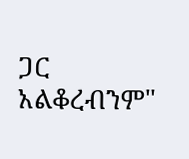ጋር አልቆረብንም"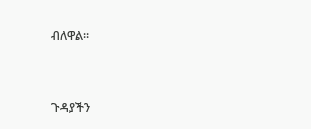ብለዋል።




ጉዳያችን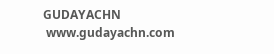GUDAYACHN
 www.gudayachn.com